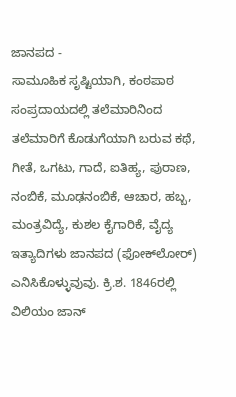ಜಾನಪದ -
ಸಾಮೂಹಿಕ ಸೃಷ್ಟಿಯಾಗಿ, ಕಂಠಪಾಠ ಸಂಪ್ರದಾಯದಲ್ಲಿ ತಲೆಮಾರಿನಿಂದ ತಲೆಮಾರಿಗೆ ಕೊಡುಗೆಯಾಗಿ ಬರುವ ಕಥೆ, ಗೀತೆ, ಒಗಟು, ಗಾದೆ, ಐತಿಹ್ಯ, ಪುರಾಣ, ನಂಬಿಕೆ, ಮೂಢನಂಬಿಕೆ, ಆಚಾರ, ಹಬ್ಬ, ಮಂತ್ರವಿದ್ಯೆ, ಕುಶಲ ಕೈಗಾರಿಕೆ, ವೈದ್ಯ ಇತ್ಯಾದಿಗಳು ಜಾನಪದ (ಫೋಕ್‍ಲೋರ್) ಎನಿಸಿಕೊಳ್ಳುವುವು. ಕ್ರಿ.ಶ. 1846ರಲ್ಲಿ ವಿಲಿಯಂ ಜಾನ್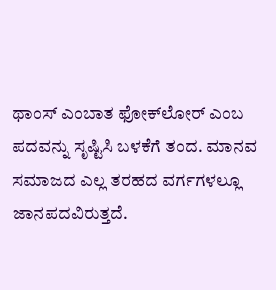ಥಾಂಸ್ ಎಂಬಾತ ಫೋಕ್‍ಲೋರ್ ಎಂಬ ಪದವನ್ನು ಸೃಷ್ಟಿಸಿ ಬಳಕೆಗೆ ತಂದ. ಮಾನವ ಸಮಾಜದ ಎಲ್ಲ ತರಹದ ವರ್ಗಗಳಲ್ಲೂ ಜಾನಪದವಿರುತ್ತದೆ.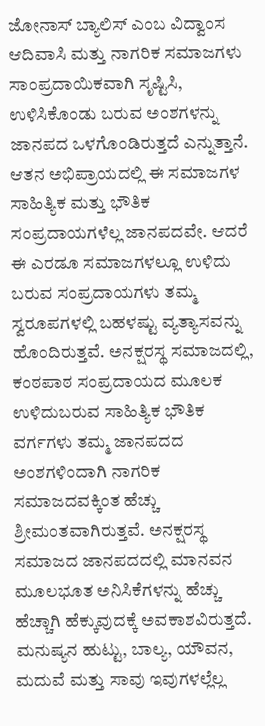ಜೋನಾಸ್ ಬ್ಯಾಲಿಸ್ ಎಂಬ ವಿದ್ವಾಂಸ ಆದಿವಾಸಿ ಮತ್ತು ನಾಗರಿಕ ಸಮಾಜಗಳು ಸಾಂಪ್ರದಾಯಿಕವಾಗಿ ಸೃಷ್ಟಿಸಿ, ಉಳಿಸಿಕೊಂಡು ಬರುವ ಅಂಶಗಳನ್ನು ಜಾನಪದ ಒಳಗೊಂಡಿರುತ್ತದೆ ಎನ್ನುತ್ತಾನೆ. ಆತನ ಅಭಿಪ್ರಾಯದಲ್ಲಿ ಈ ಸಮಾಜಗಳ ಸಾಹಿತ್ಯಿಕ ಮತ್ತು ಭೌತಿಕ ಸಂಪ್ರದಾಯಗಳೆಲ್ಲ ಜಾನಪದವೇ. ಆದರೆ ಈ ಎರಡೂ ಸಮಾಜಗಳಲ್ಲೂ ಉಳಿದು ಬರುವ ಸಂಪ್ರದಾಯಗಳು ತಮ್ಮ ಸ್ವರೂಪಗಳಲ್ಲಿ ಬಹಳಷ್ಟು ವ್ಯತ್ಯಾಸವನ್ನು ಹೊಂದಿರುತ್ತವೆ. ಅನಕ್ಷರಸ್ಥ ಸಮಾಜದಲ್ಲಿ, ಕಂಠಪಾಠ ಸಂಪ್ರದಾಯದ ಮೂಲಕ ಉಳಿದುಬರುವ ಸಾಹಿತ್ಯಿಕ ಭೌತಿಕ ವರ್ಗಗಳು ತಮ್ಮ ಜಾನಪದದ ಅಂಶಗಳಿಂದಾಗಿ ನಾಗರಿಕ ಸಮಾಜದವಕ್ಕಿಂತ ಹೆಚ್ಚು ಶ್ರೀಮಂತವಾಗಿರುತ್ತವೆ. ಅನಕ್ಷರಸ್ಥ ಸಮಾಜದ ಜಾನಪದದಲ್ಲಿ ಮಾನವನ ಮೂಲಭೂತ ಅನಿಸಿಕೆಗಳನ್ನು ಹೆಚ್ಚು ಹೆಚ್ಚಾಗಿ ಹೆಕ್ಕುವುದಕ್ಕೆ ಅವಕಾಶವಿರುತ್ತದೆ. ಮನುಷ್ಯನ ಹುಟ್ಟು, ಬಾಲ್ಯ, ಯೌವನ, ಮದುವೆ ಮತ್ತು ಸಾವು ಇವುಗಳಲ್ಲೆಲ್ಲ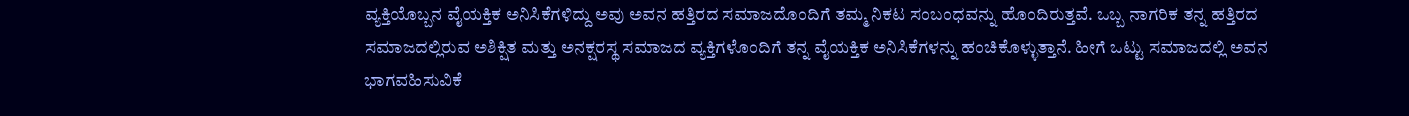ವ್ಯಕ್ತಿಯೊಬ್ಬನ ವೈಯಕ್ತಿಕ ಅನಿಸಿಕೆಗಳಿದ್ದು ಅವು ಅವನ ಹತ್ತಿರದ ಸಮಾಜದೊಂದಿಗೆ ತಮ್ಮ ನಿಕಟ ಸಂಬಂಧವನ್ನು ಹೊಂದಿರುತ್ತವೆ. ಒಬ್ಬ ನಾಗರಿಕ ತನ್ನ ಹತ್ತಿರದ ಸಮಾಜದಲ್ಲಿರುವ ಅಶಿಕ್ಷಿತ ಮತ್ತು ಅನಕ್ಷರಸ್ಥ ಸಮಾಜದ ವ್ಯಕ್ತಿಗಳೊಂದಿಗೆ ತನ್ನ ವೈಯಕ್ತಿಕ ಅನಿಸಿಕೆಗಳನ್ನು ಹಂಚಿಕೊಳ್ಳುತ್ತಾನೆ. ಹೀಗೆ ಒಟ್ಟು ಸಮಾಜದಲ್ಲಿ ಅವನ ಭಾಗವಹಿಸುವಿಕೆ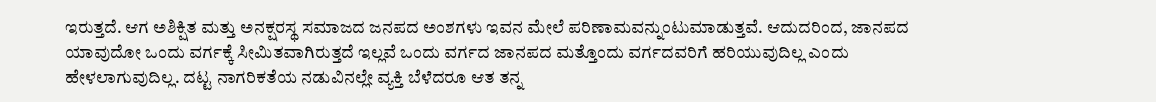ಇರುತ್ತದೆ. ಆಗ ಅಶಿಕ್ಷಿತ ಮತ್ತು ಅನಕ್ಷರಸ್ಥ ಸಮಾಜದ ಜನಪದ ಅಂಶಗಳು ಇವನ ಮೇಲೆ ಪರಿಣಾಮವನ್ನುಂಟುಮಾಡುತ್ತವೆ. ಆದುದರಿಂದ, ಜಾನಪದ ಯಾವುದೋ ಒಂದು ವರ್ಗಕ್ಕೆ ಸೀಮಿತವಾಗಿರುತ್ತದೆ ಇಲ್ಲವೆ ಒಂದು ವರ್ಗದ ಜಾನಪದ ಮತ್ತೊಂದು ವರ್ಗದವರಿಗೆ ಹರಿಯುವುದಿಲ್ಲ ಎಂದು ಹೇಳಲಾಗುವುದಿಲ್ಲ. ದಟ್ಟ ನಾಗರಿಕತೆಯ ನಡುವಿನಲ್ಲೇ ವ್ಯಕ್ತಿ ಬೆಳೆದರೂ ಆತ ತನ್ನ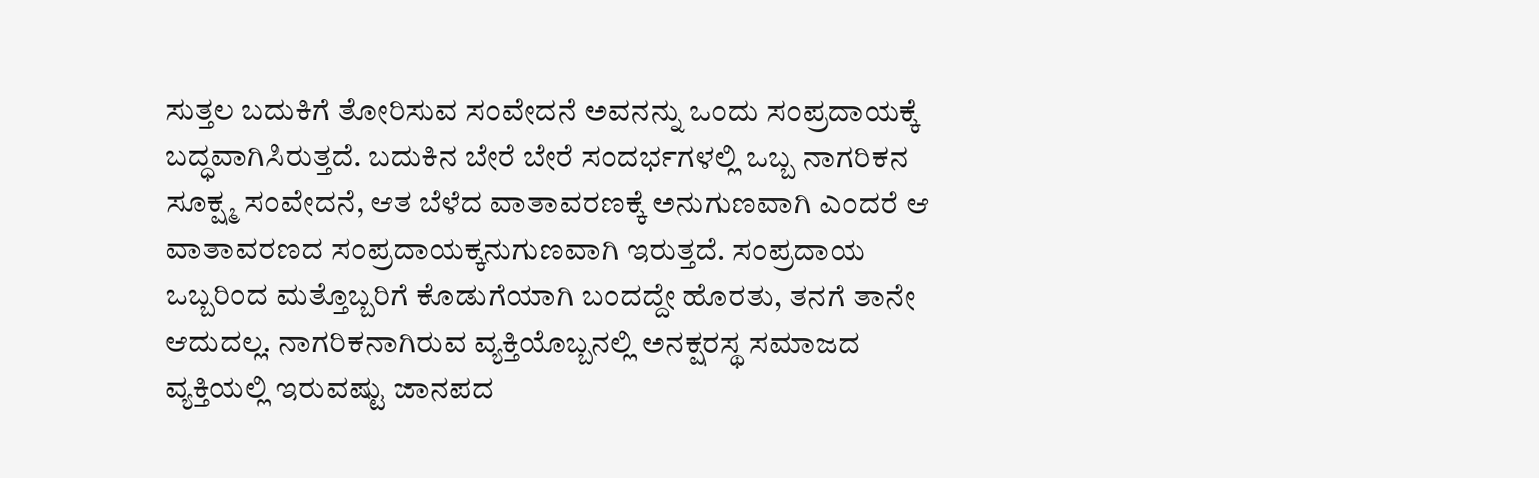ಸುತ್ತಲ ಬದುಕಿಗೆ ತೋರಿಸುವ ಸಂವೇದನೆ ಅವನನ್ನು ಒಂದು ಸಂಪ್ರದಾಯಕ್ಕೆ ಬದ್ಧವಾಗಿಸಿರುತ್ತದೆ. ಬದುಕಿನ ಬೇರೆ ಬೇರೆ ಸಂದರ್ಭಗಳಲ್ಲಿ ಒಬ್ಬ ನಾಗರಿಕನ ಸೂಕ್ಷ್ಮ ಸಂವೇದನೆ, ಆತ ಬೆಳೆದ ವಾತಾವರಣಕ್ಕೆ ಅನುಗುಣವಾಗಿ ಎಂದರೆ ಆ ವಾತಾವರಣದ ಸಂಪ್ರದಾಯಕ್ಕನುಗುಣವಾಗಿ ಇರುತ್ತದೆ. ಸಂಪ್ರದಾಯ ಒಬ್ಬರಿಂದ ಮತ್ತೊಬ್ಬರಿಗೆ ಕೊಡುಗೆಯಾಗಿ ಬಂದದ್ದೇ ಹೊರತು, ತನಗೆ ತಾನೇ ಆದುದಲ್ಲ. ನಾಗರಿಕನಾಗಿರುವ ವ್ಯಕ್ತಿಯೊಬ್ಬನಲ್ಲಿ ಅನಕ್ಷರಸ್ಥ ಸಮಾಜದ ವ್ಯಕ್ತಿಯಲ್ಲಿ ಇರುವಷ್ಟು ಜಾನಪದ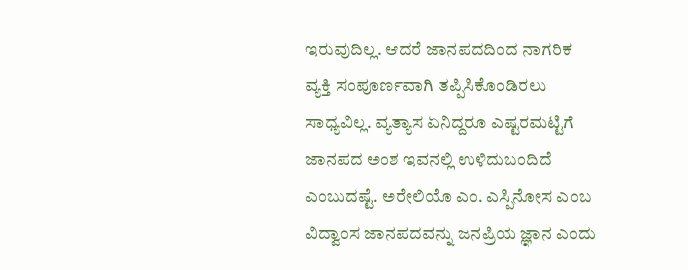ಇರುವುದಿಲ್ಲ. ಆದರೆ ಜಾನಪದದಿಂದ ನಾಗರಿಕ ವ್ಯಕ್ತಿ ಸಂಪೂರ್ಣವಾಗಿ ತಪ್ಪಿಸಿಕೊಂಡಿರಲು ಸಾಧ್ಯವಿಲ್ಲ. ವ್ಯತ್ಯಾಸ ಏನಿದ್ದರೂ ಎಷ್ಟರಮಟ್ಟಿಗೆ ಜಾನಪದ ಅಂಶ ಇವನಲ್ಲಿ ಉಳಿದುಬಂದಿದೆ ಎಂಬುದಷ್ಟೆ. ಅರೇಲಿಯೊ ಎಂ. ಎಸ್ಪಿನೋಸ ಎಂಬ ವಿದ್ವಾಂಸ ಜಾನಪದವನ್ನು ಜನಪ್ರಿಯ ಜ್ಞಾನ ಎಂದು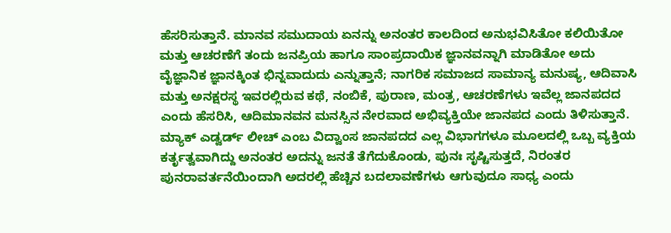ಹೆಸರಿಸುತ್ತಾನೆ. ಮಾನವ ಸಮುದಾಯ ಏನನ್ನು ಅನಂತರ ಕಾಲದಿಂದ ಅನುಭವಿಸಿತೋ ಕಲಿಯಿತೋ ಮತ್ತು ಆಚರಣೆಗೆ ತಂದು ಜನಪ್ರಿಯ ಹಾಗೂ ಸಾಂಪ್ರದಾಯಿಕ ಜ್ಞಾನವನ್ನಾಗಿ ಮಾಡಿತೋ ಅದು ವೈಜ್ಞಾನಿಕ ಜ್ಞಾನಕ್ಕಿಂತ ಭಿನ್ನವಾದುದು ಎನ್ನುತ್ತಾನೆ; ನಾಗರಿಕ ಸಮಾಜದ ಸಾಮಾನ್ಯ ಮನುಷ್ಯ, ಆದಿವಾಸಿ ಮತ್ತು ಅನಕ್ಷರಸ್ಥ ಇವರಲ್ಲಿರುವ ಕಥೆ, ನಂಬಿಕೆ, ಪುರಾಣ, ಮಂತ್ರ, ಆಚರಣೆಗಳು ಇವೆಲ್ಲ ಜಾನಪದದ ಎಂದು ಹೆಸರಿಸಿ, ಆದಿಮಾನವನ ಮನಸ್ಸಿನ ನೇರವಾದ ಅಭಿವ್ಯಕ್ತಿಯೇ ಜಾನಪದ ಎಂದು ತಿಳಿಸುತ್ತಾನೆ. ಮ್ಯಾಕ್ ಎಡ್ವರ್ಡ್ ಲೀಚ್ ಎಂಬ ವಿದ್ವಾಂಸ ಜಾನಪದದ ಎಲ್ಲ ವಿಭಾಗಗಳೂ ಮೂಲದಲ್ಲಿ ಒಬ್ಬ ವ್ಯಕ್ತಿಯ ಕರ್ತೃತ್ವವಾಗಿದ್ದು ಅನಂತರ ಅದನ್ನು ಜನತೆ ತೆಗೆದುಕೊಂಡು, ಪುನಃ ಸೃಷ್ಟಿಸುತ್ತದೆ, ನಿರಂತರ ಪುನರಾವರ್ತನೆಯಿಂದಾಗಿ ಅದರಲ್ಲಿ ಹೆಚ್ಚಿನ ಬದಲಾವಣೆಗಳು ಆಗುವುದೂ ಸಾಧ್ಯ ಎಂದು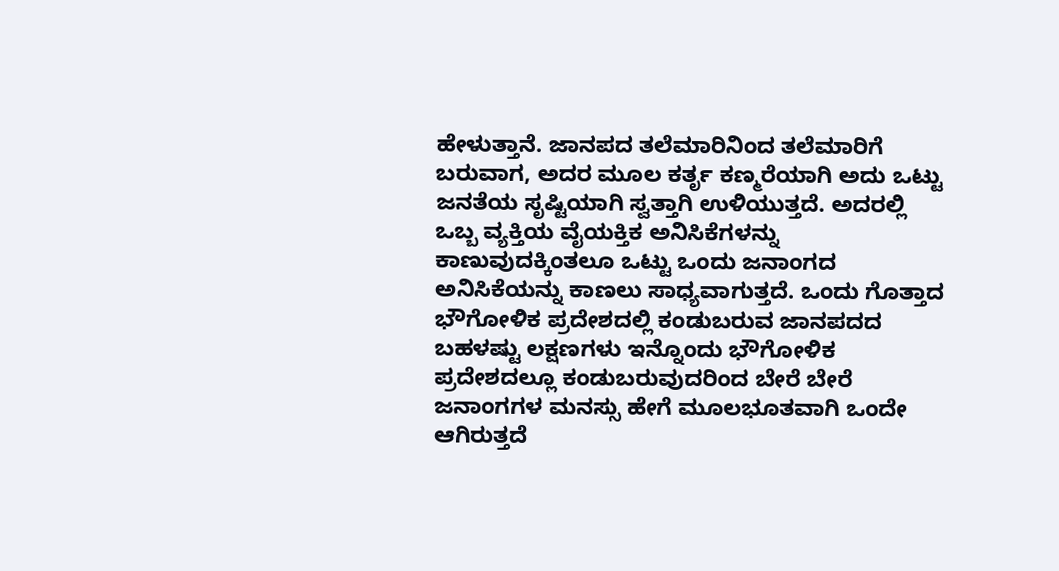ಹೇಳುತ್ತಾನೆ. ಜಾನಪದ ತಲೆಮಾರಿನಿಂದ ತಲೆಮಾರಿಗೆ ಬರುವಾಗ, ಅದರ ಮೂಲ ಕರ್ತೃ ಕಣ್ಮರೆಯಾಗಿ ಅದು ಒಟ್ಟು ಜನತೆಯ ಸೃಷ್ಟಿಯಾಗಿ ಸ್ವತ್ತಾಗಿ ಉಳಿಯುತ್ತದೆ. ಅದರಲ್ಲಿ ಒಬ್ಬ ವ್ಯಕ್ತಿಯ ವೈಯಕ್ತಿಕ ಅನಿಸಿಕೆಗಳನ್ನು ಕಾಣುವುದಕ್ಕಿಂತಲೂ ಒಟ್ಟು ಒಂದು ಜನಾಂಗದ ಅನಿಸಿಕೆಯನ್ನು ಕಾಣಲು ಸಾಧ್ಯವಾಗುತ್ತದೆ. ಒಂದು ಗೊತ್ತಾದ ಭೌಗೋಳಿಕ ಪ್ರದೇಶದಲ್ಲಿ ಕಂಡುಬರುವ ಜಾನಪದದ ಬಹಳಷ್ಟು ಲಕ್ಷಣಗಳು ಇನ್ನೊಂದು ಭೌಗೋಳಿಕ ಪ್ರದೇಶದಲ್ಲೂ ಕಂಡುಬರುವುದರಿಂದ ಬೇರೆ ಬೇರೆ ಜನಾಂಗಗಳ ಮನಸ್ಸು ಹೇಗೆ ಮೂಲಭೂತವಾಗಿ ಒಂದೇ ಆಗಿರುತ್ತದೆ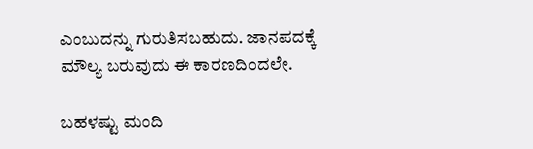ಎಂಬುದನ್ನು ಗುರುತಿಸಬಹುದು. ಜಾನಪದಕ್ಕೆ ಮೌಲ್ಯ ಬರುವುದು ಈ ಕಾರಣದಿಂದಲೇ.

ಬಹಳಷ್ಟು ಮಂದಿ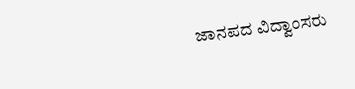ಜಾನಪದ ವಿದ್ವಾಂಸರು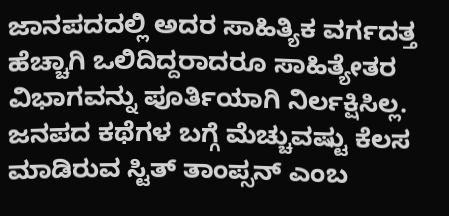ಜಾನಪದದಲ್ಲಿ ಅದರ ಸಾಹಿತ್ಯಿಕ ವರ್ಗದತ್ತ ಹೆಚ್ಚಾಗಿ ಒಲಿದಿದ್ದರಾದರೂ ಸಾಹಿತ್ಯೇತರ ವಿಭಾಗವನ್ನು ಪೂರ್ತಿಯಾಗಿ ನಿರ್ಲಕ್ಷಿಸಿಲ್ಲ. ಜನಪದ ಕಥೆಗಳ ಬಗ್ಗೆ ಮೆಚ್ಚುವಷ್ಟು ಕೆಲಸ ಮಾಡಿರುವ ಸ್ಟಿತ್ ತಾಂಪ್ಸನ್ ಎಂಬ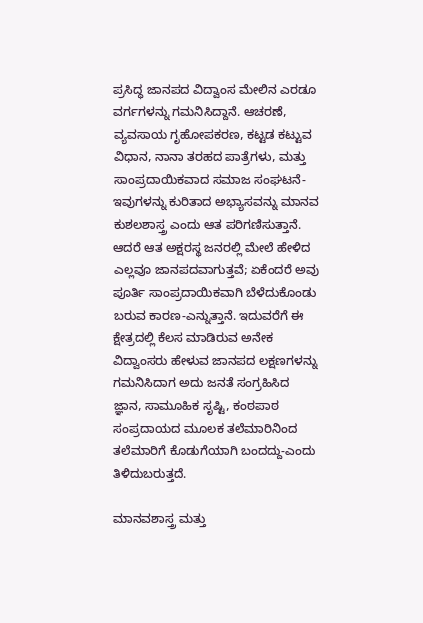ಪ್ರಸಿದ್ಧ ಜಾನಪದ ವಿದ್ವಾಂಸ ಮೇಲಿನ ಎರಡೂ ವರ್ಗಗಳನ್ನು ಗಮನಿಸಿದ್ದಾನೆ. ಆಚರಣೆ, ವ್ಯವಸಾಯ ಗೃಹೋಪಕರಣ, ಕಟ್ಟಡ ಕಟ್ಟುವ ವಿಧಾನ, ನಾನಾ ತರಹದ ಪಾತ್ರೆಗಳು, ಮತ್ತು ಸಾಂಪ್ರದಾಯಿಕವಾದ ಸಮಾಜ ಸಂಘಟನೆ-ಇವುಗಳನ್ನು ಕುರಿತಾದ ಅಭ್ಯಾಸವನ್ನು ಮಾನವ ಕುಶಲಶಾಸ್ತ್ರ ಎಂದು ಆತ ಪರಿಗಣಿಸುತ್ತಾನೆ. ಆದರೆ ಆತ ಅಕ್ಷರಸ್ಥ ಜನರಲ್ಲಿ ಮೇಲೆ ಹೇಳಿದ ಎಲ್ಲವೂ ಜಾನಪದವಾಗುತ್ತವೆ; ಏಕೆಂದರೆ ಅವು ಪೂರ್ತಿ ಸಾಂಪ್ರದಾಯಿಕವಾಗಿ ಬೆಳೆದುಕೊಂಡು ಬರುವ ಕಾರಣ-ಎನ್ನುತ್ತಾನೆ. ಇದುವರೆಗೆ ಈ ಕ್ಷೇತ್ರದಲ್ಲಿ ಕೆಲಸ ಮಾಡಿರುವ ಅನೇಕ ವಿದ್ವಾಂಸರು ಹೇಳುವ ಜಾನಪದ ಲಕ್ಷಣಗಳನ್ನು ಗಮನಿಸಿದಾಗ ಅದು ಜನತೆ ಸಂಗ್ರಹಿಸಿದ ಜ್ಞಾನ, ಸಾಮೂಹಿಕ ಸೃಷ್ಟಿ, ಕಂಠಪಾಠ ಸಂಪ್ರದಾಯದ ಮೂಲಕ ತಲೆಮಾರಿನಿಂದ ತಲೆಮಾರಿಗೆ ಕೊಡುಗೆಯಾಗಿ ಬಂದದ್ದು-ಎಂದು ತಿಳಿದುಬರುತ್ತದೆ.

ಮಾನವಶಾಸ್ತ್ರ ಮತ್ತು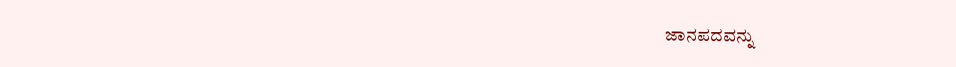ಜಾನಪದವನ್ನು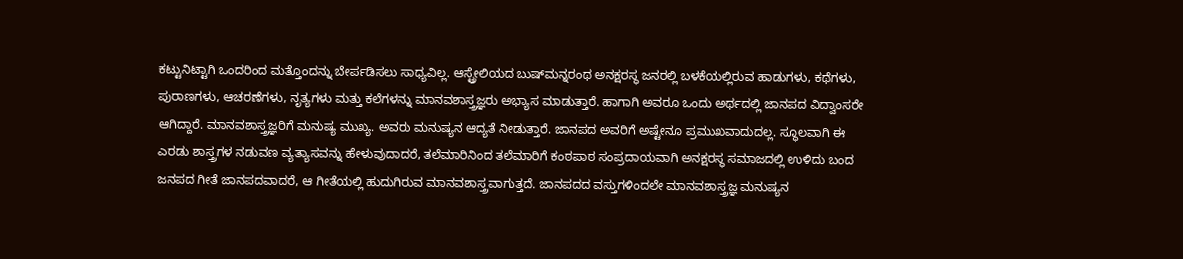ಕಟ್ಟುನಿಟ್ಟಾಗಿ ಒಂದರಿಂದ ಮತ್ತೊಂದನ್ನು ಬೇರ್ಪಡಿಸಲು ಸಾಧ್ಯವಿಲ್ಲ. ಆಸ್ಟ್ರೇಲಿಯದ ಬುಷ್‍ಮನ್ನರಂಥ ಅನಕ್ಷರಸ್ಥ ಜನರಲ್ಲಿ ಬಳಕೆಯಲ್ಲಿರುವ ಹಾಡುಗಳು, ಕಥೆಗಳು, ಪುರಾಣಗಳು, ಆಚರಣೆಗಳು, ನೃತ್ಯಗಳು ಮತ್ತು ಕಲೆಗಳನ್ನು ಮಾನವಶಾಸ್ತ್ರಜ್ಞರು ಅಭ್ಯಾಸ ಮಾಡುತ್ತಾರೆ. ಹಾಗಾಗಿ ಅವರೂ ಒಂದು ಅರ್ಥದಲ್ಲಿ ಜಾನಪದ ವಿದ್ವಾಂಸರೇ ಆಗಿದ್ದಾರೆ. ಮಾನವಶಾಸ್ತ್ರಜ್ಞರಿಗೆ ಮನುಷ್ಯ ಮುಖ್ಯ. ಅವರು ಮನುಷ್ಯನ ಆದ್ಯತೆ ನೀಡುತ್ತಾರೆ. ಜಾನಪದ ಅವರಿಗೆ ಅಷ್ಟೇನೂ ಪ್ರಮುಖವಾದುದಲ್ಲ. ಸ್ಥೂಲವಾಗಿ ಈ ಎರಡು ಶಾಸ್ತ್ರಗಳ ನಡುವಣ ವ್ಯತ್ಯಾಸವನ್ನು ಹೇಳುವುದಾದರೆ, ತಲೆಮಾರಿನಿಂದ ತಲೆಮಾರಿಗೆ ಕಂಠಪಾಠ ಸಂಪ್ರದಾಯವಾಗಿ ಅನಕ್ಷರಸ್ಥ ಸಮಾಜದಲ್ಲಿ ಉಳಿದು ಬಂದ ಜನಪದ ಗೀತೆ ಜಾನಪದವಾದರೆ, ಆ ಗೀತೆಯಲ್ಲಿ ಹುದುಗಿರುವ ಮಾನವಶಾಸ್ತ್ರವಾಗುತ್ತದೆ. ಜಾನಪದದ ವಸ್ತುಗಳಿಂದಲೇ ಮಾನವಶಾಸ್ತ್ರಜ್ಞ ಮನುಷ್ಯನ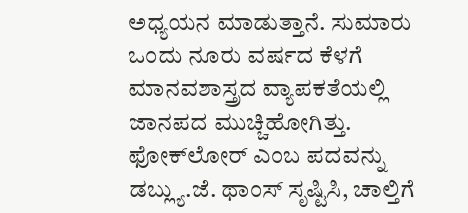ಅಧ್ಯಯನ ಮಾಡುತ್ತಾನೆ. ಸುಮಾರು ಒಂದು ನೂರು ವರ್ಷದ ಕೆಳಗೆ ಮಾನವಶಾಸ್ತ್ರದ ವ್ಯಾಪಕತೆಯಲ್ಲಿ ಜಾನಪದ ಮುಚ್ಚಿಹೋಗಿತ್ತು. ಫೋಕ್‍ಲೋರ್ ಎಂಬ ಪದವನ್ನು ಡಬ್ಲ್ಯು.ಜೆ. ಥಾಂಸ್ ಸೃಷ್ಟಿಸಿ, ಚಾಲ್ತಿಗೆ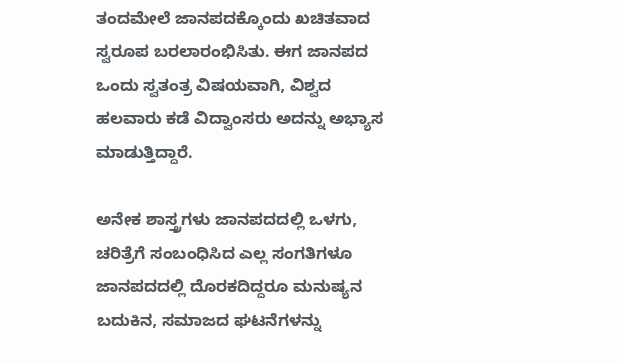ತಂದಮೇಲೆ ಜಾನಪದಕ್ಕೊಂದು ಖಚಿತವಾದ ಸ್ವರೂಪ ಬರಲಾರಂಭಿಸಿತು. ಈಗ ಜಾನಪದ ಒಂದು ಸ್ವತಂತ್ರ ವಿಷಯವಾಗಿ, ವಿಶ್ವದ ಹಲವಾರು ಕಡೆ ವಿದ್ವಾಂಸರು ಅದನ್ನು ಅಭ್ಯಾಸ ಮಾಡುತ್ತಿದ್ದಾರೆ.

ಅನೇಕ ಶಾಸ್ತ್ರಗಳು ಜಾನಪದದಲ್ಲಿ ಒಳಗು, ಚರಿತ್ರೆಗೆ ಸಂಬಂಧಿಸಿದ ಎಲ್ಲ ಸಂಗತಿಗಳೂ ಜಾನಪದದಲ್ಲಿ ದೊರಕದಿದ್ದರೂ ಮನುಷ್ಯನ ಬದುಕಿನ, ಸಮಾಜದ ಘಟನೆಗಳನ್ನು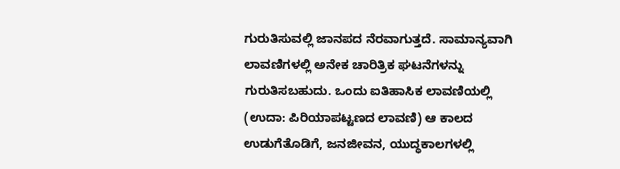ಗುರುತಿಸುವಲ್ಲಿ ಜಾನಪದ ನೆರವಾಗುತ್ತದೆ. ಸಾಮಾನ್ಯವಾಗಿ ಲಾವಣಿಗಳಲ್ಲಿ ಅನೇಕ ಚಾರಿತ್ರಿಕ ಘಟನೆಗಳನ್ನು ಗುರುತಿಸಬಹುದು. ಒಂದು ಐತಿಹಾಸಿಕ ಲಾವಣಿಯಲ್ಲಿ (ಉದಾ: ಪಿರಿಯಾಪಟ್ಟಣದ ಲಾವಣಿ) ಆ ಕಾಲದ ಉಡುಗೆತೊಡಿಗೆ, ಜನಜೀವನ, ಯುದ್ಧಕಾಲಗಳಲ್ಲಿ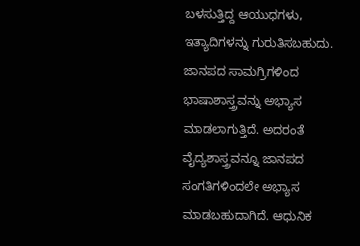ಬಳಸುತ್ತಿದ್ದ ಆಯುಧಗಳು, ಇತ್ಯಾದಿಗಳನ್ನು ಗುರುತಿಸಬಹುದು. ಜಾನಪದ ಸಾಮಗ್ರಿಗಳಿಂದ ಭಾಷಾಶಾಸ್ತ್ರವನ್ನು ಅಭ್ಯಾಸ ಮಾಡಲಾಗುತ್ತಿದೆ. ಅದರಂತೆ ವೈದ್ಯಶಾಸ್ತ್ರವನ್ನೂ ಜಾನಪದ ಸಂಗತಿಗಳಿಂದಲೇ ಅಭ್ಯಾಸ ಮಾಡಬಹುದಾಗಿದೆ. ಆಧುನಿಕ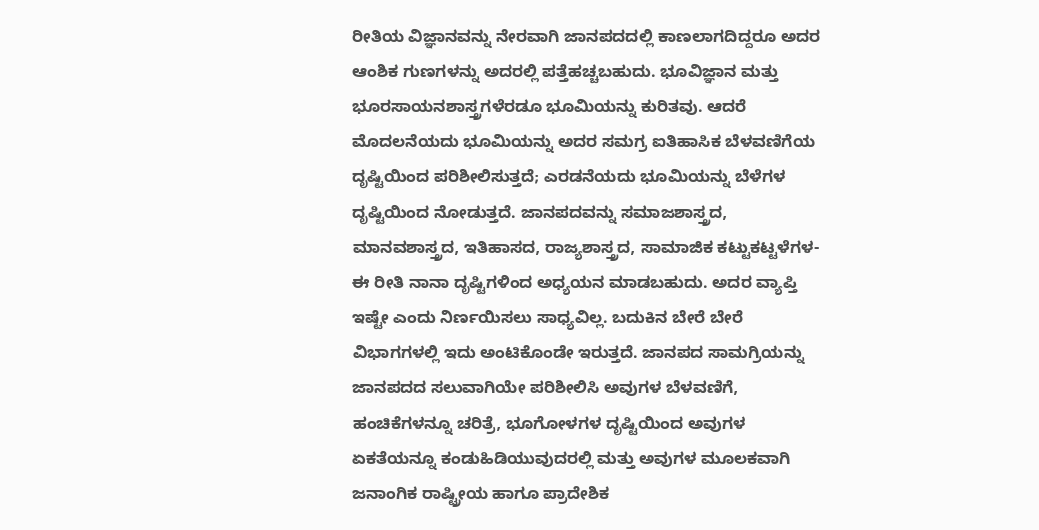ರೀತಿಯ ವಿಜ್ಞಾನವನ್ನು ನೇರವಾಗಿ ಜಾನಪದದಲ್ಲಿ ಕಾಣಲಾಗದಿದ್ದರೂ ಅದರ ಆಂಶಿಕ ಗುಣಗಳನ್ನು ಅದರಲ್ಲಿ ಪತ್ತೆಹಚ್ಚಬಹುದು. ಭೂವಿಜ್ಞಾನ ಮತ್ತು ಭೂರಸಾಯನಶಾಸ್ತ್ರಗಳೆರಡೂ ಭೂಮಿಯನ್ನು ಕುರಿತವು. ಆದರೆ ಮೊದಲನೆಯದು ಭೂಮಿಯನ್ನು ಅದರ ಸಮಗ್ರ ಐತಿಹಾಸಿಕ ಬೆಳವಣಿಗೆಯ ದೃಷ್ಟಿಯಿಂದ ಪರಿಶೀಲಿಸುತ್ತದೆ; ಎರಡನೆಯದು ಭೂಮಿಯನ್ನು ಬೆಳೆಗಳ ದೃಷ್ಟಿಯಿಂದ ನೋಡುತ್ತದೆ. ಜಾನಪದವನ್ನು ಸಮಾಜಶಾಸ್ತ್ರದ, ಮಾನವಶಾಸ್ತ್ರದ, ಇತಿಹಾಸದ, ರಾಜ್ಯಶಾಸ್ತ್ರದ, ಸಾಮಾಜಿಕ ಕಟ್ಟುಕಟ್ಟಳೆಗಳ-ಈ ರೀತಿ ನಾನಾ ದೃಷ್ಟಿಗಳಿಂದ ಅಧ್ಯಯನ ಮಾಡಬಹುದು. ಅದರ ವ್ಯಾಪ್ತಿ ಇಷ್ಟೇ ಎಂದು ನಿರ್ಣಯಿಸಲು ಸಾಧ್ಯವಿಲ್ಲ. ಬದುಕಿನ ಬೇರೆ ಬೇರೆ ವಿಭಾಗಗಳಲ್ಲಿ ಇದು ಅಂಟಿಕೊಂಡೇ ಇರುತ್ತದೆ. ಜಾನಪದ ಸಾಮಗ್ರಿಯನ್ನು ಜಾನಪದದ ಸಲುವಾಗಿಯೇ ಪರಿಶೀಲಿಸಿ ಅವುಗಳ ಬೆಳವಣಿಗೆ, ಹಂಚಿಕೆಗಳನ್ನೂ ಚರಿತ್ರೆ, ಭೂಗೋಳಗಳ ದೃಷ್ಟಿಯಿಂದ ಅವುಗಳ ಏಕತೆಯನ್ನೂ ಕಂಡುಹಿಡಿಯುವುದರಲ್ಲಿ ಮತ್ತು ಅವುಗಳ ಮೂಲಕವಾಗಿ ಜನಾಂಗಿಕ ರಾಷ್ಟ್ರೀಯ ಹಾಗೂ ಪ್ರಾದೇಶಿಕ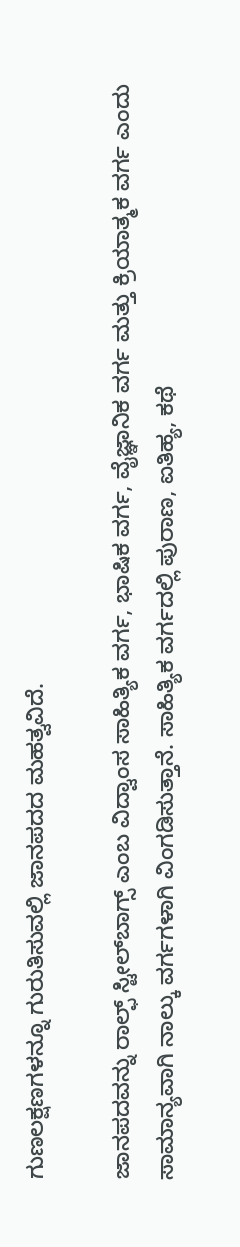ಗುಣಲಕ್ಷಣಗಳನ್ನೂ ಗುರುತಿಸುವಲ್ಲಿ ಜಾನಪದದ ಮಹತ್ವವಿದೆ.

ಜಾನಪದವನ್ನು ರಾಲ್ಫ್ ಸ್ಟೀಲ್‍ಬಾಗ್ಸ್ ಎಂಬ ವಿದ್ವಾಂಸ ಸಾಹಿತ್ಯಿಕ ವರ್ಗ, ಭಾಷಿಕ ವರ್ಗ, ವೈಜ್ಞಾನಿಕ ವರ್ಗ ಮತ್ತು ಕ್ರಿಯಾತ್ಮಕ ವರ್ಗ ಎಂದು ಸಾಮಾನ್ಯವಾಗಿ ನಾಲ್ಕು ವರ್ಗಗಳಾಗಿ ವಿಂಗಡಿಸುತ್ತಾನೆ. ಸಾಹಿತ್ಯಿಕ ವರ್ಗದಲ್ಲಿ ಪುರಾಣ, ಐತಿಹ್ಯ, ಕಥೆ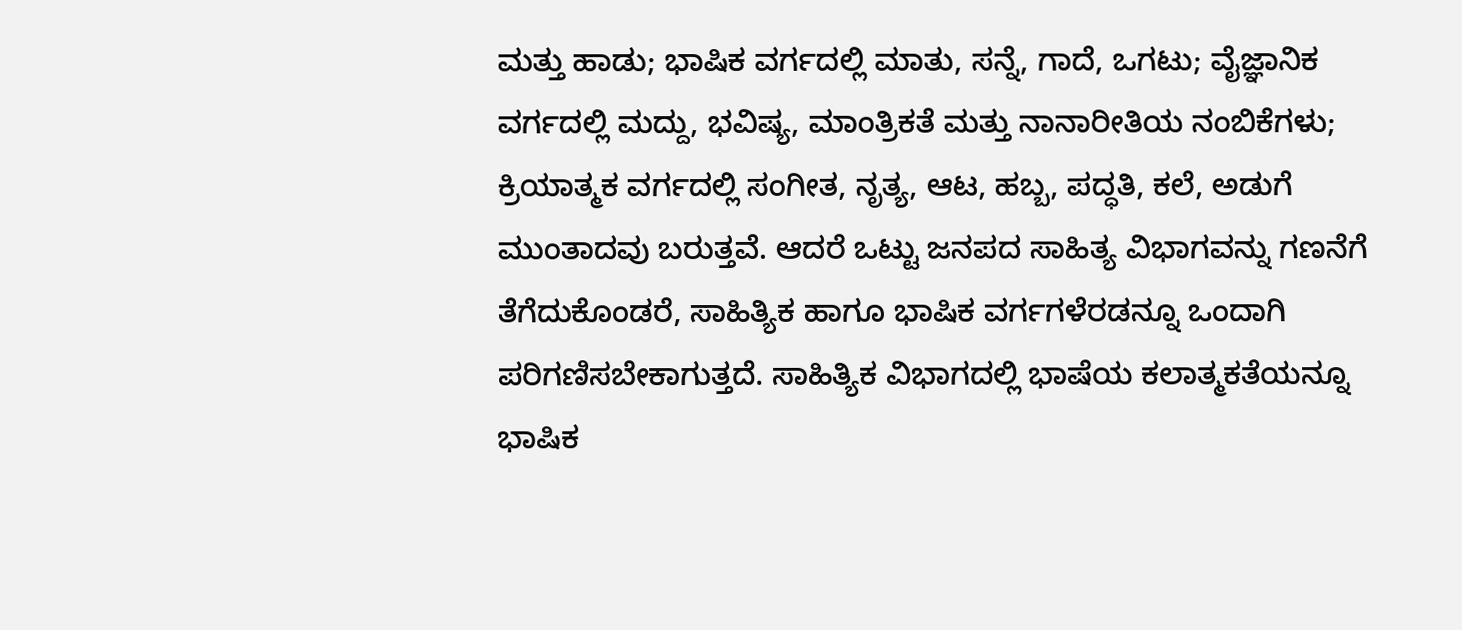ಮತ್ತು ಹಾಡು; ಭಾಷಿಕ ವರ್ಗದಲ್ಲಿ ಮಾತು, ಸನ್ನೆ, ಗಾದೆ, ಒಗಟು; ವೈಜ್ಞಾನಿಕ ವರ್ಗದಲ್ಲಿ ಮದ್ದು, ಭವಿಷ್ಯ, ಮಾಂತ್ರಿಕತೆ ಮತ್ತು ನಾನಾರೀತಿಯ ನಂಬಿಕೆಗಳು; ಕ್ರಿಯಾತ್ಮಕ ವರ್ಗದಲ್ಲಿ ಸಂಗೀತ, ನೃತ್ಯ, ಆಟ, ಹಬ್ಬ, ಪದ್ಧತಿ, ಕಲೆ, ಅಡುಗೆ ಮುಂತಾದವು ಬರುತ್ತವೆ. ಆದರೆ ಒಟ್ಟು ಜನಪದ ಸಾಹಿತ್ಯ ವಿಭಾಗವನ್ನು ಗಣನೆಗೆ ತೆಗೆದುಕೊಂಡರೆ, ಸಾಹಿತ್ಯಿಕ ಹಾಗೂ ಭಾಷಿಕ ವರ್ಗಗಳೆರಡನ್ನೂ ಒಂದಾಗಿ ಪರಿಗಣಿಸಬೇಕಾಗುತ್ತದೆ. ಸಾಹಿತ್ಯಿಕ ವಿಭಾಗದಲ್ಲಿ ಭಾಷೆಯ ಕಲಾತ್ಮಕತೆಯನ್ನೂ ಭಾಷಿಕ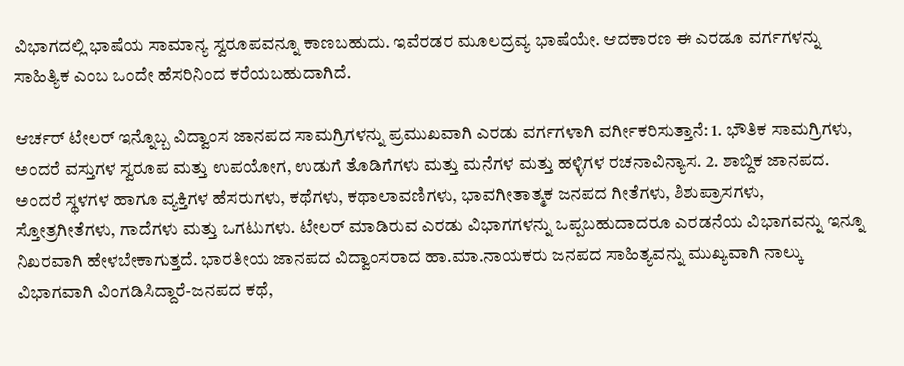ವಿಭಾಗದಲ್ಲಿ ಭಾಷೆಯ ಸಾಮಾನ್ಯ ಸ್ವರೂಪವನ್ನೂ ಕಾಣಬಹುದು. ಇವೆರಡರ ಮೂಲದ್ರವ್ಯ ಭಾಷೆಯೇ. ಆದಕಾರಣ ಈ ಎರಡೂ ವರ್ಗಗಳನ್ನು ಸಾಹಿತ್ಯಿಕ ಎಂಬ ಒಂದೇ ಹೆಸರಿನಿಂದ ಕರೆಯಬಹುದಾಗಿದೆ.

ಆರ್ಚರ್ ಟೇಲರ್ ಇನ್ನೊಬ್ಬ ವಿದ್ವಾಂಸ ಜಾನಪದ ಸಾಮಗ್ರಿಗಳನ್ನು ಪ್ರಮುಖವಾಗಿ ಎರಡು ವರ್ಗಗಳಾಗಿ ವರ್ಗೀಕರಿಸುತ್ತಾನೆ: 1. ಭೌತಿಕ ಸಾಮಗ್ರಿಗಳು, ಅಂದರೆ ವಸ್ತುಗಳ ಸ್ವರೂಪ ಮತ್ತು ಉಪಯೋಗ, ಉಡುಗೆ ತೊಡಿಗೆಗಳು ಮತ್ತು ಮನೆಗಳ ಮತ್ತು ಹಳ್ಳಿಗಳ ರಚನಾವಿನ್ಯಾಸ. 2. ಶಾಬ್ದಿಕ ಜಾನಪದ. ಅಂದರೆ ಸ್ಥಳಗಳ ಹಾಗೂ ವ್ಯಕ್ತಿಗಳ ಹೆಸರುಗಳು, ಕಥೆಗಳು, ಕಥಾಲಾವಣಿಗಳು, ಭಾವಗೀತಾತ್ಮಕ ಜನಪದ ಗೀತೆಗಳು, ಶಿಶುಪ್ರಾಸಗಳು, ಸ್ತೋತ್ರಗೀತೆಗಳು, ಗಾದೆಗಳು ಮತ್ತು ಒಗಟುಗಳು. ಟೇಲರ್ ಮಾಡಿರುವ ಎರಡು ವಿಭಾಗಗಳನ್ನು ಒಪ್ಪಬಹುದಾದರೂ ಎರಡನೆಯ ವಿಭಾಗವನ್ನು ಇನ್ನೂ ನಿಖರವಾಗಿ ಹೇಳಬೇಕಾಗುತ್ತದೆ. ಭಾರತೀಯ ಜಾನಪದ ವಿದ್ವಾಂಸರಾದ ಹಾ.ಮಾ.ನಾಯಕರು ಜನಪದ ಸಾಹಿತ್ಯವನ್ನು ಮುಖ್ಯವಾಗಿ ನಾಲ್ಕು ವಿಭಾಗವಾಗಿ ವಿಂಗಡಿಸಿದ್ದಾರೆ-ಜನಪದ ಕಥೆ,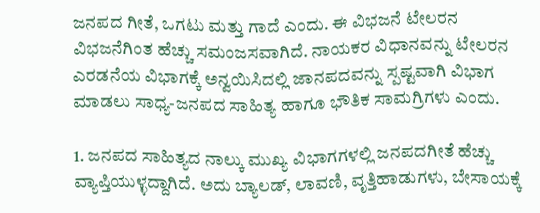ಜನಪದ ಗೀತೆ, ಒಗಟು ಮತ್ತು ಗಾದೆ ಎಂದು. ಈ ವಿಭಜನೆ ಟೇಲರನ ವಿಭಜನೆಗಿಂತ ಹೆಚ್ಚು ಸಮಂಜಸವಾಗಿದೆ. ನಾಯಕರ ವಿಧಾನವನ್ನು ಟೇಲರನ ಎರಡನೆಯ ವಿಭಾಗಕ್ಕೆ ಅನ್ವಯಿಸಿದಲ್ಲಿ ಜಾನಪದವನ್ನು ಸ್ಪಷ್ಟವಾಗಿ ವಿಭಾಗ ಮಾಡಲು ಸಾಧ್ಯ-ಜನಪದ ಸಾಹಿತ್ಯ ಹಾಗೂ ಭೌತಿಕ ಸಾಮಗ್ರಿಗಳು ಎಂದು.

1. ಜನಪದ ಸಾಹಿತ್ಯದ ನಾಲ್ಕು ಮುಖ್ಯ ವಿಭಾಗಗಳಲ್ಲಿ ಜನಪದಗೀತೆ ಹೆಚ್ಚು ವ್ಯಾಪ್ತಿಯುಳ್ಳದ್ದಾಗಿದೆ. ಅದು ಬ್ಯಾಲಡ್, ಲಾವಣಿ, ವೃತ್ತಿಹಾಡುಗಳು, ಬೇಸಾಯಕ್ಕೆ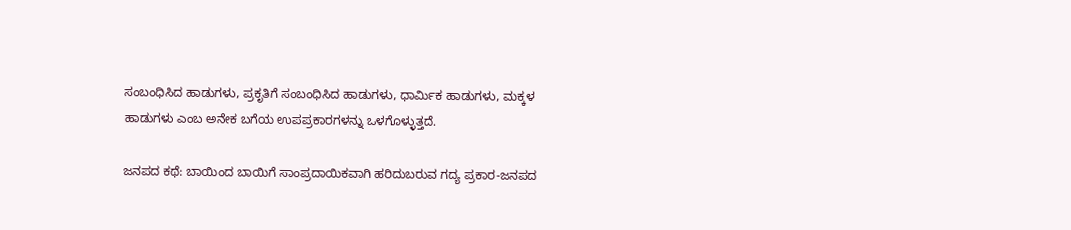ಸಂಬಂಧಿಸಿದ ಹಾಡುಗಳು, ಪ್ರಕೃತಿಗೆ ಸಂಬಂಧಿಸಿದ ಹಾಡುಗಳು, ಧಾರ್ಮಿಕ ಹಾಡುಗಳು, ಮಕ್ಕಳ ಹಾಡುಗಳು ಎಂಬ ಅನೇಕ ಬಗೆಯ ಉಪಪ್ರಕಾರಗಳನ್ನು ಒಳಗೊಳ್ಳುತ್ತದೆ.

ಜನಪದ ಕಥೆ: ಬಾಯಿಂದ ಬಾಯಿಗೆ ಸಾಂಪ್ರದಾಯಿಕವಾಗಿ ಹರಿದುಬರುವ ಗದ್ಯ ಪ್ರಕಾರ-ಜನಪದ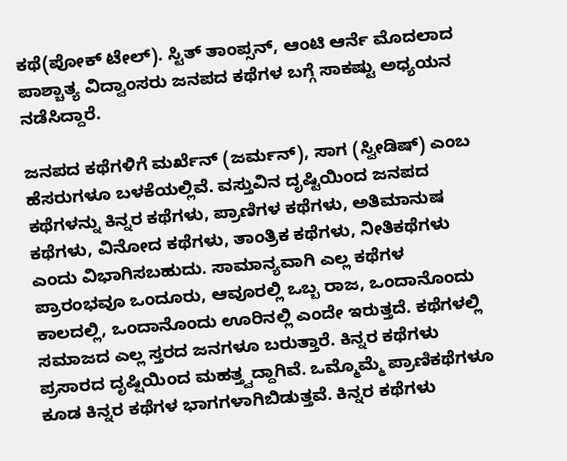ಕಥೆ(ಪೋಕ್ ಟೇಲ್). ಸ್ಟಿತ್ ತಾಂಪ್ಸನ್, ಆಂಟಿ ಆರ್ನೆ ಮೊದಲಾದ ಪಾಶ್ಚಾತ್ಯ ವಿದ್ವಾಂಸರು ಜನಪದ ಕಥೆಗಳ ಬಗ್ಗೆ ಸಾಕಷ್ಟು ಅಧ್ಯಯನ ನಡೆಸಿದ್ದಾರೆ.

ಜನಪದ ಕಥೆಗಳಿಗೆ ಮರ್ಖೆನ್ (ಜರ್ಮನ್), ಸಾಗ (ಸ್ವೀಡಿಷ್) ಎಂಬ ಹೆಸರುಗಳೂ ಬಳಕೆಯಲ್ಲಿವೆ. ವಸ್ತುವಿನ ದೃಷ್ಟಿಯಿಂದ ಜನಪದ ಕಥೆಗಳನ್ನು ಕಿನ್ನರ ಕಥೆಗಳು, ಪ್ರಾಣಿಗಳ ಕಥೆಗಳು, ಅತಿಮಾನುಷ ಕಥೆಗಳು, ವಿನೋದ ಕಥೆಗಳು, ತಾಂತ್ರಿಕ ಕಥೆಗಳು, ನೀತಿಕಥೆಗಳು ಎಂದು ವಿಭಾಗಿಸಬಹುದು. ಸಾಮಾನ್ಯವಾಗಿ ಎಲ್ಲ ಕಥೆಗಳ ಪ್ರಾರಂಭವೂ ಒಂದೂರು, ಆವೂರಲ್ಲಿ ಒಬ್ಬ ರಾಜ, ಒಂದಾನೊಂದು ಕಾಲದಲ್ಲಿ, ಒಂದಾನೊಂದು ಊರಿನಲ್ಲಿ ಎಂದೇ ಇರುತ್ತದೆ. ಕಥೆಗಳಲ್ಲಿ ಸಮಾಜದ ಎಲ್ಲ ಸ್ತರದ ಜನಗಳೂ ಬರುತ್ತಾರೆ. ಕಿನ್ನರ ಕಥೆಗಳು ಪ್ರಸಾರದ ದೃಷ್ಷಿಯಿಂದ ಮಹತ್ತ್ವದ್ದಾಗಿವೆ. ಒಮ್ಮೊಮ್ಮೆ ಪ್ರಾಣಿಕಥೆಗಳೂ ಕೂಡ ಕಿನ್ನರ ಕಥೆಗಳ ಭಾಗಗಳಾಗಿಬಿಡುತ್ತವೆ. ಕಿನ್ನರ ಕಥೆಗಳು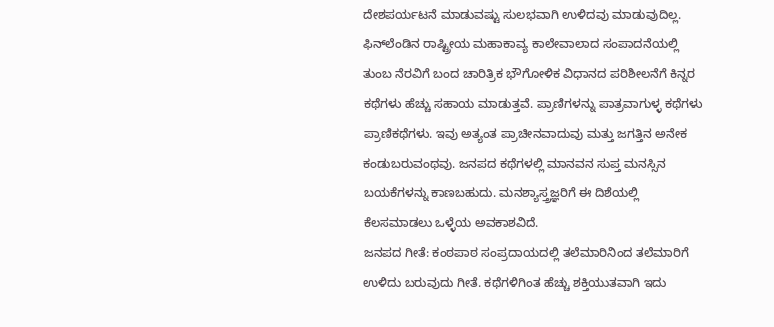ದೇಶಪರ್ಯಟನೆ ಮಾಡುವಷ್ಟು ಸುಲಭವಾಗಿ ಉಳಿದವು ಮಾಡುವುದಿಲ್ಲ. ಫಿನ್‍ಲೆಂಡಿನ ರಾಷ್ಟ್ರೀಯ ಮಹಾಕಾವ್ಯ ಕಾಲೇವಾಲಾದ ಸಂಪಾದನೆಯಲ್ಲಿ ತುಂಬ ನೆರವಿಗೆ ಬಂದ ಚಾರಿತ್ರಿಕ ಭೌಗೋಳಿಕ ವಿಧಾನದ ಪರಿಶೀಲನೆಗೆ ಕಿನ್ನರ ಕಥೆಗಳು ಹೆಚ್ಚು ಸಹಾಯ ಮಾಡುತ್ತವೆ. ಪ್ರಾಣಿಗಳನ್ನು ಪಾತ್ರವಾಗುಳ್ಳ ಕಥೆಗಳು ಪ್ರಾಣಿಕಥೆಗಳು. ಇವು ಅತ್ಯಂತ ಪ್ರಾಚೀನವಾದುವು ಮತ್ತು ಜಗತ್ತಿನ ಅನೇಕ ಕಂಡುಬರುವಂಥವು. ಜನಪದ ಕಥೆಗಳಲ್ಲಿ ಮಾನವನ ಸುಪ್ತ ಮನಸ್ಸಿನ ಬಯಕೆಗಳನ್ನು ಕಾಣಬಹುದು. ಮನಶ್ಯಾಸ್ತ್ರಜ್ಞರಿಗೆ ಈ ದಿಶೆಯಲ್ಲಿ ಕೆಲಸಮಾಡಲು ಒಳ್ಳೆಯ ಅವಕಾಶವಿದೆ.
ಜನಪದ ಗೀತೆ: ಕಂಠಪಾಠ ಸಂಪ್ರದಾಯದಲ್ಲಿ ತಲೆಮಾರಿನಿಂದ ತಲೆಮಾರಿಗೆ ಉಳಿದು ಬರುವುದು ಗೀತೆ. ಕಥೆಗಳಿಗಿಂತ ಹೆಚ್ಚು ಶಕ್ತಿಯುತವಾಗಿ ಇದು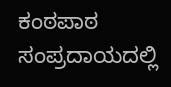ಕಂಠಪಾಠ ಸಂಪ್ರದಾಯದಲ್ಲಿ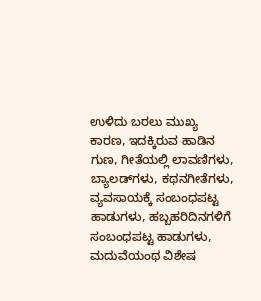ಉಳಿದು ಬರಲು ಮುಖ್ಯ ಕಾರಣ, ಇದಕ್ಕಿರುವ ಹಾಡಿನ ಗುಣ, ಗೀತೆಯಲ್ಲಿ ಲಾವಣಿಗಳು, ಬ್ಯಾಲಡ್‍ಗಳು, ಕಥನಗೀತೆಗಳು, ವ್ಯವಸಾಯಕ್ಕೆ ಸಂಬಂಧಪಟ್ಟ ಹಾಡುಗಳು, ಹಬ್ಬಹರಿದಿನಗಳಿಗೆ ಸಂಬಂಧಪಟ್ಟ ಹಾಡುಗಳು, ಮದುವೆಯಂಥ ವಿಶೇಷ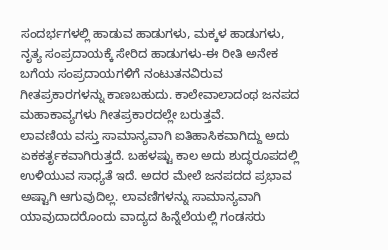ಸಂದರ್ಭಗಳಲ್ಲಿ ಹಾಡುವ ಹಾಡುಗಳು, ಮಕ್ಕಳ ಹಾಡುಗಳು, ನೃತ್ಯ ಸಂಪ್ರದಾಯಕ್ಕೆ ಸೇರಿದ ಹಾಡುಗಳು-ಈ ರೀತಿ ಅನೇಕ ಬಗೆಯ ಸಂಪ್ರದಾಯಗಳಿಗೆ ನಂಟುತನವಿರುವ ಗೀತಪ್ರಕಾರಗಳನ್ನು ಕಾಣಬಹುದು. ಕಾಲೇವಾಲಾದಂಥ ಜನಪದ ಮಹಾಕಾವ್ಯಗಳು ಗೀತಪ್ರಕಾರದಲ್ಲೇ ಬರುತ್ತವೆ.
ಲಾವಣಿಯ ವಸ್ತು ಸಾಮಾನ್ಯವಾಗಿ ಐತಿಹಾಸಿಕವಾಗಿದ್ದು ಅದು ಏಕಕರ್ತೃಕವಾಗಿರುತ್ತದೆ. ಬಹಳಷ್ಟು ಕಾಲ ಅದು ಶುದ್ಧರೂಪದಲ್ಲಿ ಉಳಿಯುವ ಸಾಧ್ಯತೆ ಇದೆ. ಅದರ ಮೇಲೆ ಜನಪದದ ಪ್ರಭಾವ ಅಷ್ಟಾಗಿ ಆಗುವುದಿಲ್ಲ. ಲಾವಣಿಗಳನ್ನು ಸಾಮಾನ್ಯವಾಗಿ ಯಾವುದಾದರೊಂದು ವಾದ್ಯದ ಹಿನ್ನೆಲೆಯಲ್ಲಿ ಗಂಡಸರು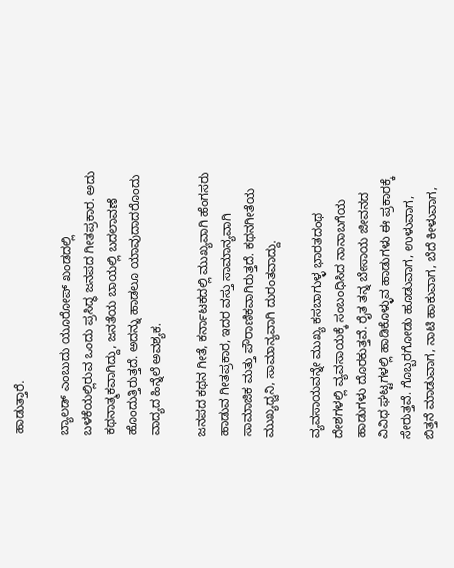ಹಾಡುತ್ತಾರೆ.

ಬ್ಯಾಲಡ್ ಎಂಬುದು ಯೂರೋಪ್ ಖಂಡದಲ್ಲಿ ಬಳಕೆಯಲ್ಲಿರುವ ಒಂದು ಪ್ರಸಿದ್ಧ ಜನಪದ ಗೀತಪ್ರಕಾರ. ಅದು ಕಥನಾತ್ಮಕವಾಗಿದ್ದು, ಜನತೆಯ ಬಾಯಲ್ಲಿ ಬದಲಾವಣೆ ಹೊಂದುತ್ತಿರುತ್ತದೆ. ಅದನ್ನು ಹಾಡಲೂ ಯಾವುದಾದರೊಂದು ವಾದ್ಯದ ಹಿನ್ನೆಲೆ ಅವಶ್ಯಕ.

ಜನಪದ ಕಥನ ಗೀತೆ, ಕರ್ನಾಟಕದಲ್ಲಿ ಮುಖ್ಯವಾಗಿ ಹೆಂಗಸರು ಹಾಡುವ ಗೀತಪ್ರಕಾರ, ಇದರ ವಸ್ತು ಸಾಮಾನ್ಯವಾಗಿ ಸಾಮಾಜಿಕ ಮತ್ತು ಪೌರಾಣಿಕವಾಗಿರುತ್ತದೆ. ಕಥನಗೀತೆಯ ಮುಖ್ಯಧ್ವನಿ, ಸಾಮಾನ್ಯವಾಗಿ ದುರಂತವಾದ್ದು.

ವ್ಯವಸಾಯವನ್ನೇ ಮುಖ್ಯ ಕಸಬಾಗುಳ್ಳ ಭಾರತದಂಥ ದೇಶಗಳಲ್ಲಿ ವ್ಯವಸಾಯಕ್ಕೆ ಸಂಬಂಧಿಸಿದ ನಾನಾಬಗೆಯ ಹಾಡುಗಳು ದೊರಕುತ್ತವೆ. ರೈತ ತನ್ನ ಬೇಸಾಯ ಜೀವನದ ವಿವಿಧ ಘಟ್ಟಗಳಲ್ಲಿ ಹಾಡಿಕೊಳ್ಳುವ ಹಾಡುಗಳು ಈ ಪ್ರಕಾರಕ್ಕೆ ಸೇರುತ್ತವೆ. ಗೊಬ್ಬರಗೋಡು ಹೂಡುವಾಗ, ಉಳುವಾಗ, ಬಿತ್ತನೆ ಮಾಡುವಾಗ, ನಾಟಿ ಹಾಕುವಾಗ, ಬೆದೆ ಕೀಳುವಾಗ,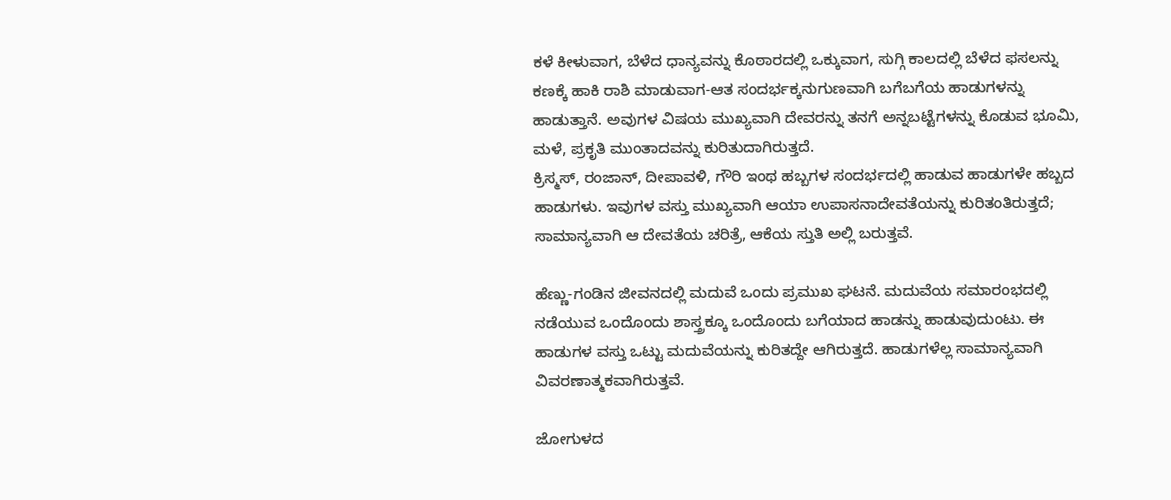ಕಳೆ ಕೀಳುವಾಗ, ಬೆಳೆದ ಧಾನ್ಯವನ್ನು ಕೊಠಾರದಲ್ಲಿ ಒಕ್ಕುವಾಗ, ಸುಗ್ಗಿ ಕಾಲದಲ್ಲಿ ಬೆಳೆದ ಫಸಲನ್ನು ಕಣಕ್ಕೆ ಹಾಕಿ ರಾಶಿ ಮಾಡುವಾಗ-ಆತ ಸಂದರ್ಭಕ್ಕನುಗುಣವಾಗಿ ಬಗೆಬಗೆಯ ಹಾಡುಗಳನ್ನು ಹಾಡುತ್ತಾನೆ. ಅವುಗಳ ವಿಷಯ ಮುಖ್ಯವಾಗಿ ದೇವರನ್ನು ತನಗೆ ಅನ್ನಬಟ್ಟೆಗಳನ್ನು ಕೊಡುವ ಭೂಮಿ, ಮಳೆ, ಪ್ರಕೃತಿ ಮುಂತಾದವನ್ನು ಕುರಿತುದಾಗಿರುತ್ತದೆ.
ಕ್ರಿಸ್ಮಸ್, ರಂಜಾನ್, ದೀಪಾವಳಿ, ಗೌರಿ ಇಂಥ ಹಬ್ಬಗಳ ಸಂದರ್ಭದಲ್ಲಿ ಹಾಡುವ ಹಾಡುಗಳೇ ಹಬ್ಬದ ಹಾಡುಗಳು. ಇವುಗಳ ವಸ್ತು ಮುಖ್ಯವಾಗಿ ಆಯಾ ಉಪಾಸನಾದೇವತೆಯನ್ನು ಕುರಿತಂತಿರುತ್ತದೆ; ಸಾಮಾನ್ಯವಾಗಿ ಆ ದೇವತೆಯ ಚರಿತ್ರೆ, ಆಕೆಯ ಸ್ತುತಿ ಅಲ್ಲಿ ಬರುತ್ತವೆ.

ಹೆಣ್ಣು-ಗಂಡಿನ ಜೀವನದಲ್ಲಿ ಮದುವೆ ಒಂದು ಪ್ರಮುಖ ಘಟನೆ. ಮದುವೆಯ ಸಮಾರಂಭದಲ್ಲಿ ನಡೆಯುವ ಒಂದೊಂದು ಶಾಸ್ತ್ರಕ್ಕೂ ಒಂದೊಂದು ಬಗೆಯಾದ ಹಾಡನ್ನು ಹಾಡುವುದುಂಟು. ಈ ಹಾಡುಗಳ ವಸ್ತು ಒಟ್ಟು ಮದುವೆಯನ್ನು ಕುರಿತದ್ದೇ ಆಗಿರುತ್ತದೆ. ಹಾಡುಗಳೆಲ್ಲ ಸಾಮಾನ್ಯವಾಗಿ ವಿವರಣಾತ್ಮಕವಾಗಿರುತ್ತವೆ.

ಜೋಗುಳದ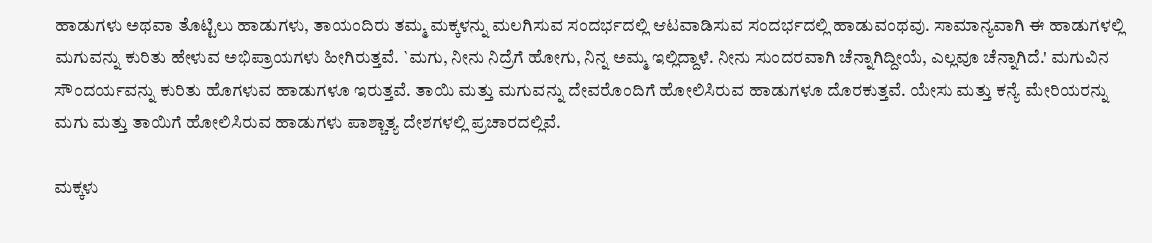ಹಾಡುಗಳು ಅಥವಾ ತೊಟ್ಟಿಲು ಹಾಡುಗಳು, ತಾಯಂದಿರು ತಮ್ಮ ಮಕ್ಕಳನ್ನು ಮಲಗಿಸುವ ಸಂದರ್ಭದಲ್ಲಿ ಆಟವಾಡಿಸುವ ಸಂದರ್ಭದಲ್ಲಿ ಹಾಡುವಂಥವು. ಸಾಮಾನ್ಯವಾಗಿ ಈ ಹಾಡುಗಳಲ್ಲಿ ಮಗುವನ್ನು ಕುರಿತು ಹೇಳುವ ಅಭಿಪ್ರಾಯಗಳು ಹೀಗಿರುತ್ತವೆ. `ಮಗು, ನೀನು ನಿದ್ರೆಗೆ ಹೋಗು, ನಿನ್ನ ಅಮ್ಮ ಇಲ್ಲಿದ್ದಾಳೆ. ನೀನು ಸುಂದರವಾಗಿ ಚೆನ್ನಾಗಿದ್ದೀಯೆ, ಎಲ್ಲವೂ ಚೆನ್ನಾಗಿದೆ.' ಮಗುವಿನ ಸೌಂದರ್ಯವನ್ನು ಕುರಿತು ಹೊಗಳುವ ಹಾಡುಗಳೂ ಇರುತ್ತವೆ. ತಾಯಿ ಮತ್ತು ಮಗುವನ್ನು ದೇವರೊಂದಿಗೆ ಹೋಲಿಸಿರುವ ಹಾಡುಗಳೂ ದೊರಕುತ್ತವೆ. ಯೇಸು ಮತ್ತು ಕನ್ಯೆ ಮೇರಿಯರನ್ನು ಮಗು ಮತ್ತು ತಾಯಿಗೆ ಹೋಲಿಸಿರುವ ಹಾಡುಗಳು ಪಾಶ್ಚಾತ್ಯ ದೇಶಗಳಲ್ಲಿ ಪ್ರಚಾರದಲ್ಲಿವೆ.

ಮಕ್ಕಳು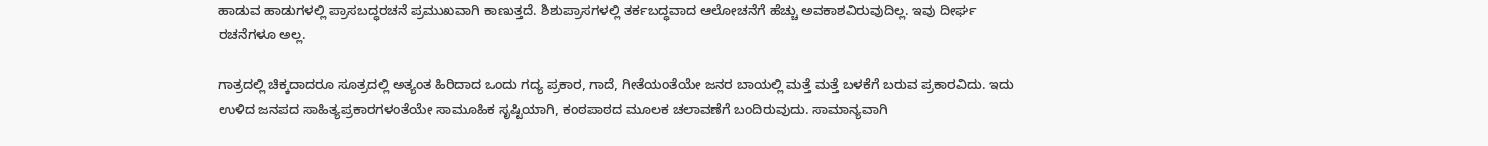ಹಾಡುವ ಹಾಡುಗಳಲ್ಲಿ ಪ್ರಾಸಬದ್ಧರಚನೆ ಪ್ರಮುಖವಾಗಿ ಕಾಣುತ್ತದೆ. ಶಿಶುಪ್ರಾಸಗಳಲ್ಲಿ ತರ್ಕಬದ್ಧವಾದ ಆಲೋಚನೆಗೆ ಹೆಚ್ಚು ಅವಕಾಶವಿರುವುದಿಲ್ಲ. ಇವು ದೀರ್ಘ ರಚನೆಗಳೂ ಅಲ್ಲ.

ಗಾತ್ರದಲ್ಲಿ ಚಿಕ್ಕದಾದರೂ ಸೂತ್ರದಲ್ಲಿ ಅತ್ಯಂತ ಹಿರಿದಾದ ಒಂದು ಗದ್ಯ ಪ್ರಕಾರ, ಗಾದೆ, ಗೀತೆಯಂತೆಯೇ ಜನರ ಬಾಯಲ್ಲಿ ಮತ್ತೆ ಮತ್ತೆ ಬಳಕೆಗೆ ಬರುವ ಪ್ರಕಾರವಿದು. ಇದು ಉಳಿದ ಜನಪದ ಸಾಹಿತ್ಯಪ್ರಕಾರಗಳಂತೆಯೇ ಸಾಮೂಹಿಕ ಸೃಷ್ಟಿಯಾಗಿ, ಕಂಠಪಾಠದ ಮೂಲಕ ಚಲಾವಣೆಗೆ ಬಂದಿರುವುದು. ಸಾಮಾನ್ಯವಾಗಿ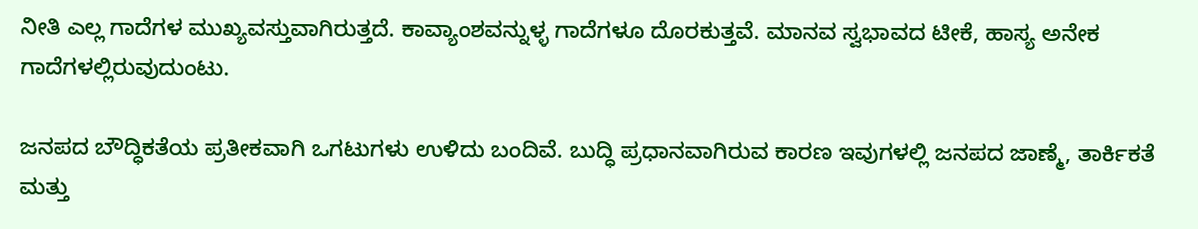ನೀತಿ ಎಲ್ಲ ಗಾದೆಗಳ ಮುಖ್ಯವಸ್ತುವಾಗಿರುತ್ತದೆ. ಕಾವ್ಯಾಂಶವನ್ನುಳ್ಳ ಗಾದೆಗಳೂ ದೊರಕುತ್ತವೆ. ಮಾನವ ಸ್ವಭಾವದ ಟೀಕೆ, ಹಾಸ್ಯ ಅನೇಕ ಗಾದೆಗಳಲ್ಲಿರುವುದುಂಟು.

ಜನಪದ ಬೌದ್ಧಿಕತೆಯ ಪ್ರತೀಕವಾಗಿ ಒಗಟುಗಳು ಉಳಿದು ಬಂದಿವೆ. ಬುದ್ಧಿ ಪ್ರಧಾನವಾಗಿರುವ ಕಾರಣ ಇವುಗಳಲ್ಲಿ ಜನಪದ ಜಾಣ್ಮೆ, ತಾರ್ಕಿಕತೆ ಮತ್ತು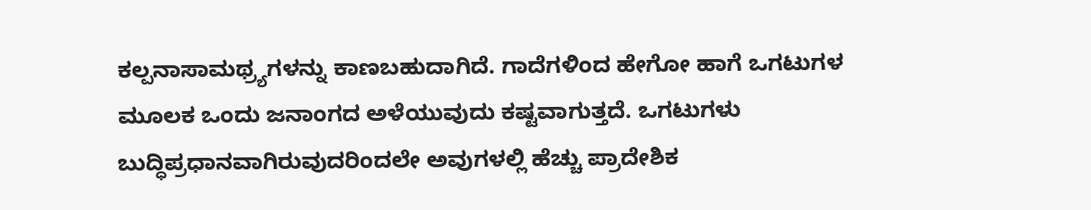ಕಲ್ಪನಾಸಾಮಥ್ರ್ಯಗಳನ್ನು ಕಾಣಬಹುದಾಗಿದೆ. ಗಾದೆಗಳಿಂದ ಹೇಗೋ ಹಾಗೆ ಒಗಟುಗಳ ಮೂಲಕ ಒಂದು ಜನಾಂಗದ ಅಳೆಯುವುದು ಕಷ್ಟವಾಗುತ್ತದೆ. ಒಗಟುಗಳು ಬುದ್ಧಿಪ್ರಧಾನವಾಗಿರುವುದರಿಂದಲೇ ಅವುಗಳಲ್ಲಿ ಹೆಚ್ಚು ಪ್ರಾದೇಶಿಕ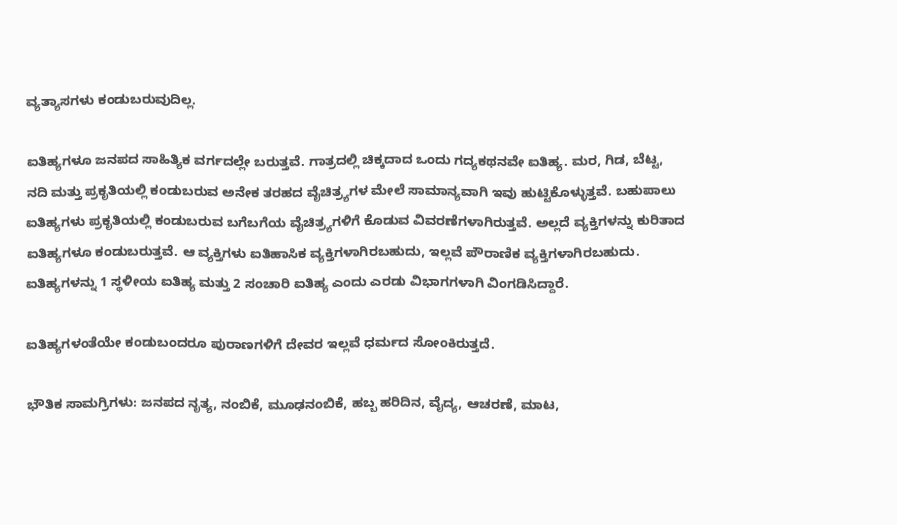ವ್ಯತ್ಯಾಸಗಳು ಕಂಡುಬರುವುದಿಲ್ಲ.

ಐತಿಹ್ಯಗಳೂ ಜನಪದ ಸಾಹಿತ್ಯಿಕ ವರ್ಗದಲ್ಲೇ ಬರುತ್ತವೆ. ಗಾತ್ರದಲ್ಲಿ ಚಿಕ್ಕದಾದ ಒಂದು ಗದ್ಯಕಥನವೇ ಐತಿಹ್ಯ. ಮರ, ಗಿಡ, ಬೆಟ್ಟ, ನದಿ ಮತ್ತು ಪ್ರಕೃತಿಯಲ್ಲಿ ಕಂಡುಬರುವ ಅನೇಕ ತರಹದ ವೈಚಿತ್ರ್ಯಗಳ ಮೇಲೆ ಸಾಮಾನ್ಯವಾಗಿ ಇವು ಹುಟ್ಟಿಕೊಳ್ಳುತ್ತವೆ. ಬಹುಪಾಲು ಐತಿಹ್ಯಗಳು ಪ್ರಕೃತಿಯಲ್ಲಿ ಕಂಡುಬರುವ ಬಗೆಬಗೆಯ ವೈಚಿತ್ರ್ಯಗಳಿಗೆ ಕೊಡುವ ವಿವರಣೆಗಳಾಗಿರುತ್ತವೆ. ಅಲ್ಲದೆ ವ್ಯಕ್ತಿಗಳನ್ನು ಕುರಿತಾದ ಐತಿಹ್ಯಗಳೂ ಕಂಡುಬರುತ್ತವೆ. ಆ ವ್ಯಕ್ತಿಗಳು ಐತಿಹಾಸಿಕ ವ್ಯಕ್ತಿಗಳಾಗಿರಬಹುದು, ಇಲ್ಲವೆ ಪೌರಾಣಿಕ ವ್ಯಕ್ತಿಗಳಾಗಿರಬಹುದು. ಐತಿಹ್ಯಗಳನ್ನು 1 ಸ್ಥಳೀಯ ಐತಿಹ್ಯ ಮತ್ತು 2 ಸಂಚಾರಿ ಐತಿಹ್ಯ ಎಂದು ಎರಡು ವಿಭಾಗಗಳಾಗಿ ವಿಂಗಡಿಸಿದ್ದಾರೆ.

ಐತಿಹ್ಯಗಳಂತೆಯೇ ಕಂಡುಬಂದರೂ ಪುರಾಣಗಳಿಗೆ ದೇವರ ಇಲ್ಲವೆ ಧರ್ಮದ ಸೋಂಕಿರುತ್ತದೆ.

ಭೌತಿಕ ಸಾಮಗ್ರಿಗಳು: ಜನಪದ ನೃತ್ಯ, ನಂಬಿಕೆ, ಮೂಢನಂಬಿಕೆ, ಹಬ್ಬ ಹರಿದಿನ, ವೈದ್ಯ, ಆಚರಣೆ, ಮಾಟ,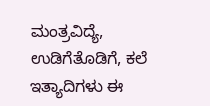ಮಂತ್ರವಿದ್ಯೆ, ಉಡಿಗೆತೊಡಿಗೆ, ಕಲೆ ಇತ್ಯಾದಿಗಳು ಈ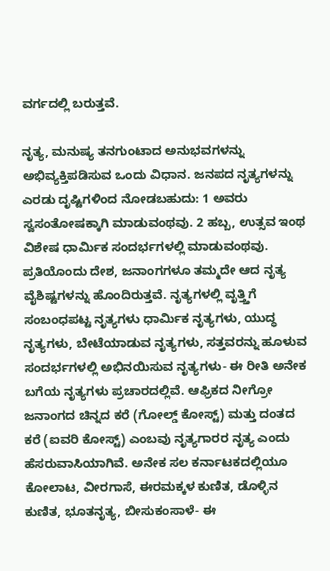ವರ್ಗದಲ್ಲಿ ಬರುತ್ತವೆ.

ನೃತ್ಯ, ಮನುಷ್ಯ ತನಗುಂಟಾದ ಅನುಭವಗಳನ್ನು ಅಭಿವ್ಯಕ್ತಿಪಡಿಸುವ ಒಂದು ವಿಧಾನ. ಜನಪದ ನೃತ್ಯಗಳನ್ನು ಎರಡು ದೃಷ್ಟಿಗಳಿಂದ ನೋಡಬಹುದು: 1 ಅವರು ಸ್ವಸಂತೋಷಕ್ಕಾಗಿ ಮಾಡುವಂಥವು. 2 ಹಬ್ಬ, ಉತ್ಸವ ಇಂಥ ವಿಶೇಷ ಧಾರ್ಮಿಕ ಸಂದರ್ಭಗಳಲ್ಲಿ ಮಾಡುವಂಥವು. ಪ್ರತಿಯೊಂದು ದೇಶ, ಜನಾಂಗಗಳೂ ತಮ್ಮದೇ ಆದ ನೃತ್ಯ ವೈಶಿಷ್ಟಗಳನ್ನು ಹೊಂದಿರುತ್ತವೆ. ನೃತ್ಯಗಳಲ್ಲಿ ವೃತ್ತ್ತಿಗೆ ಸಂಬಂಧಪಟ್ಟ ನೃತ್ಯಗಳು ಧಾರ್ಮಿಕ ನೃತ್ಯಗಳು, ಯುದ್ಧ ನೃತ್ಯಗಳು, ಬೇಟೆಯಾಡುವ ನೃತ್ಯಗಳು, ಸತ್ತವರನ್ನು ಹೂಳುವ ಸಂದರ್ಭಗಳಲ್ಲಿ ಅಭಿನಯಿಸುವ ನೃತ್ಯಗಳು- ಈ ರೀತಿ ಅನೇಕ ಬಗೆಯ ನೃತ್ಯಗಳು ಪ್ರಚಾರದಲ್ಲಿವೆ. ಆಫ್ರಿಕದ ನೀಗ್ರೋ ಜನಾಂಗದ ಚಿನ್ನದ ಕರೆ (ಗೋಲ್ಡ್ ಕೋಸ್ಟ್) ಮತ್ತು ದಂತದ ಕರೆ (ಐವರಿ ಕೋಸ್ಟ್) ಎಂಬವು ನೃತ್ಯಗಾರರ ನೃತ್ಯ ಎಂದು ಹೆಸರುವಾಸಿಯಾಗಿವೆ. ಅನೇಕ ಸಲ ಕರ್ನಾಟಕದಲ್ಲಿಯೂ ಕೋಲಾಟ, ವೀರಗಾಸೆ, ಈರಮಕ್ಕಳ ಕುಣಿತ, ಡೊಳ್ಳಿನ ಕುಣಿತ, ಭೂತನೃತ್ಯ, ಬೀಸುಕಂಸಾಳೆ- ಈ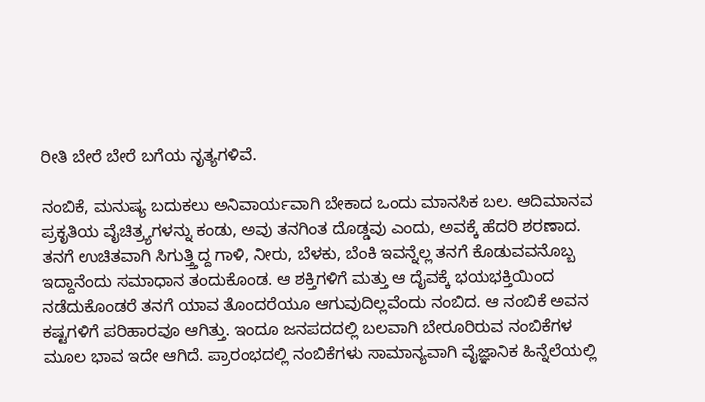ರೀತಿ ಬೇರೆ ಬೇರೆ ಬಗೆಯ ನೃತ್ಯಗಳಿವೆ.

ನಂಬಿಕೆ, ಮನುಷ್ಯ ಬದುಕಲು ಅನಿವಾರ್ಯವಾಗಿ ಬೇಕಾದ ಒಂದು ಮಾನಸಿಕ ಬಲ. ಆದಿಮಾನವ ಪ್ರಕೃತಿಯ ವೈಚಿತ್ರ್ಯಗಳನ್ನು ಕಂಡು, ಅವು ತನಗಿಂತ ದೊಡ್ಡವು ಎಂದು, ಅವಕ್ಕೆ ಹೆದರಿ ಶರಣಾದ. ತನಗೆ ಉಚಿತವಾಗಿ ಸಿಗುತ್ತ್ತಿದ್ದ ಗಾಳಿ, ನೀರು, ಬೆಳಕು, ಬೆಂಕಿ ಇವನ್ನೆಲ್ಲ ತನಗೆ ಕೊಡುವವನೊಬ್ಬ ಇದ್ದಾನೆಂದು ಸಮಾಧಾನ ತಂದುಕೊಂಡ. ಆ ಶಕ್ತಿಗಳಿಗೆ ಮತ್ತು ಆ ದೈವಕ್ಕೆ ಭಯಭಕ್ತಿಯಿಂದ ನಡೆದುಕೊಂಡರೆ ತನಗೆ ಯಾವ ತೊಂದರೆಯೂ ಆಗುವುದಿಲ್ಲವೆಂದು ನಂಬಿದ. ಆ ನಂಬಿಕೆ ಅವನ ಕಷ್ಟಗಳಿಗೆ ಪರಿಹಾರವೂ ಆಗಿತ್ತು. ಇಂದೂ ಜನಪದದಲ್ಲಿ ಬಲವಾಗಿ ಬೇರೂರಿರುವ ನಂಬಿಕೆಗಳ ಮೂಲ ಭಾವ ಇದೇ ಆಗಿದೆ. ಪ್ರಾರಂಭದಲ್ಲಿ ನಂಬಿಕೆಗಳು ಸಾಮಾನ್ಯವಾಗಿ ವೈಜ್ಞಾನಿಕ ಹಿನ್ನೆಲೆಯಲ್ಲಿ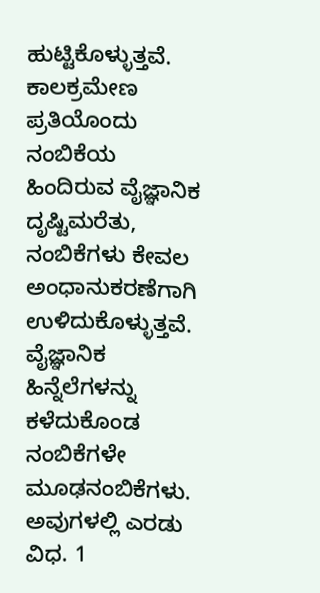ಹುಟ್ಟಿಕೊಳ್ಳುತ್ತವೆ. ಕಾಲಕ್ರಮೇಣ ಪ್ರತಿಯೊಂದು ನಂಬಿಕೆಯ ಹಿಂದಿರುವ ವೈಜ್ಞಾನಿಕ ದೃಷ್ಟಿಮರೆತು, ನಂಬಿಕೆಗಳು ಕೇವಲ ಅಂಧಾನುಕರಣೆಗಾಗಿ ಉಳಿದುಕೊಳ್ಳುತ್ತವೆ. ವೈಜ್ಞಾನಿಕ ಹಿನ್ನೆಲೆಗಳನ್ನು ಕಳೆದುಕೊಂಡ ನಂಬಿಕೆಗಳೇ ಮೂಢನಂಬಿಕೆಗಳು. ಅವುಗಳಲ್ಲಿ ಎರಡು ವಿಧ. 1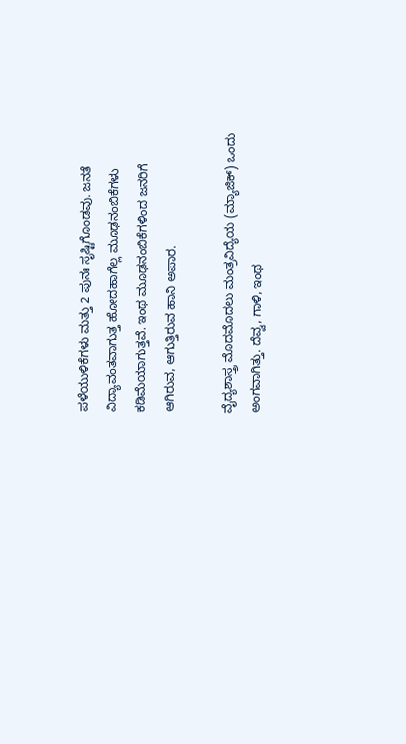ಪಳೆಯುಳಿಕೆಗಳು ಮತ್ತು 2 ಪುನಃ ಸೃಷ್ಟಿಗೊಂಡವು. ಜನತೆ ವಿದ್ಯಾವಂತವಾಗುತ್ತ ಹೋದಹಾಗೆಲ್ಲ ಮೂಢನಂಬಿಕೆಗಳು ಕಡಿಮೆಯಾಗುತ್ತವೆ. ಇಂಥ ಮೂಢನಂಬಿಕೆಗಳಿಂದ ಜನರಿಗೆ ಆಗಿರುವ, ಆಗುತ್ತಿರುವ ಹಾನಿ ಅಪಾರ.

ವೈದ್ಯಶಾಸ್ತ್ರ ಮೊದಮೊದಲು ಮಂತ್ರವಿದ್ಯೆಯ (ಮ್ಯಾಜಿಕ್) ಒಂದು ಅಂಗವಾಗಿತ್ತು. ದೆವ್ವ, ಗಾಳಿ, ಇಂಥ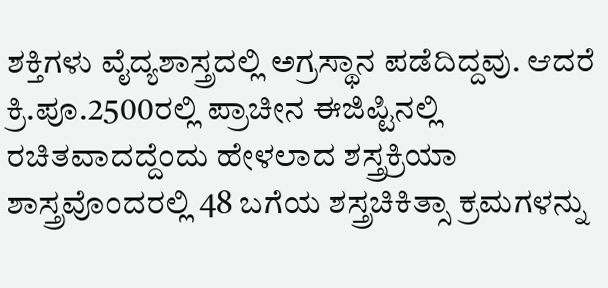ಶಕ್ತಿಗಳು ವೈದ್ಯಶಾಸ್ತ್ರದಲ್ಲಿ ಅಗ್ರಸ್ಥಾನ ಪಡೆದಿದ್ದವು. ಆದರೆ ಕ್ರಿ.ಪೂ.2500ರಲ್ಲಿ ಪ್ರಾಚೀನ ಈಜಿಪ್ಟಿನಲ್ಲಿ ರಚಿತವಾದದ್ದೆಂದು ಹೇಳಲಾದ ಶಸ್ತ್ರಕ್ರಿಯಾ ಶಾಸ್ತ್ರವೊಂದರಲ್ಲಿ 48 ಬಗೆಯ ಶಸ್ತ್ರಚಿಕಿತ್ಸಾ ಕ್ರಮಗಳನ್ನು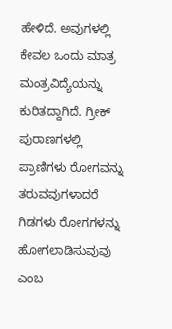ಹೇಳಿದೆ. ಅವುಗಳಲ್ಲಿ ಕೇವಲ ಒಂದು ಮಾತ್ರ ಮಂತ್ರವಿದ್ಯೆಯನ್ನು ಕುರಿತದ್ದಾಗಿದೆ. ಗ್ರೀಕ್ ಪುರಾಣಗಳಲ್ಲಿ ಪ್ರಾಣಿಗಳು ರೋಗವನ್ನು ತರುವವುಗಳಾದರೆ ಗಿಡಗಳು ರೋಗಗಳನ್ನು ಹೋಗಲಾಡಿಸುವುವು ಎಂಬ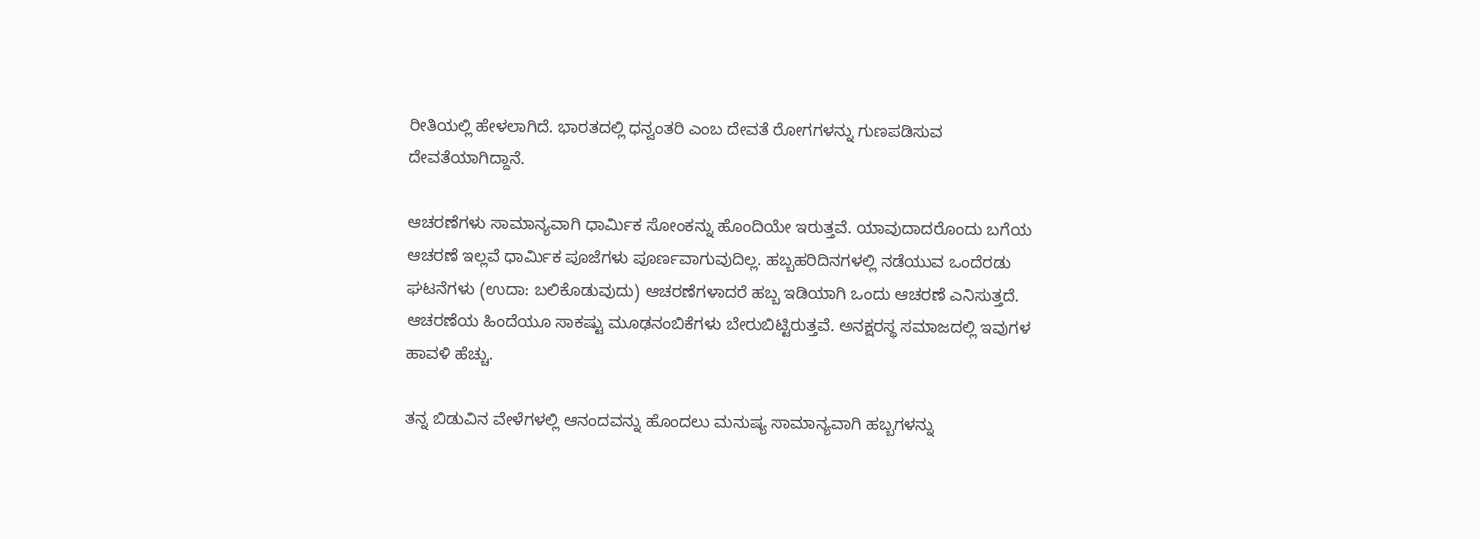ರೀತಿಯಲ್ಲಿ ಹೇಳಲಾಗಿದೆ. ಭಾರತದಲ್ಲಿ ಧನ್ವಂತರಿ ಎಂಬ ದೇವತೆ ರೋಗಗಳನ್ನು ಗುಣಪಡಿಸುವ ದೇವತೆಯಾಗಿದ್ದಾನೆ.

ಆಚರಣೆಗಳು ಸಾಮಾನ್ಯವಾಗಿ ಧಾರ್ಮಿಕ ಸೋಂಕನ್ನು ಹೊಂದಿಯೇ ಇರುತ್ತವೆ. ಯಾವುದಾದರೊಂದು ಬಗೆಯ ಆಚರಣೆ ಇಲ್ಲವೆ ಧಾರ್ಮಿಕ ಪೂಜೆಗಳು ಪೂರ್ಣವಾಗುವುದಿಲ್ಲ. ಹಬ್ಬಹರಿದಿನಗಳಲ್ಲಿ ನಡೆಯುವ ಒಂದೆರಡು ಘಟನೆಗಳು (ಉದಾ: ಬಲಿಕೊಡುವುದು) ಆಚರಣೆಗಳಾದರೆ ಹಬ್ಬ ಇಡಿಯಾಗಿ ಒಂದು ಆಚರಣೆ ಎನಿಸುತ್ತದೆ. ಆಚರಣೆಯ ಹಿಂದೆಯೂ ಸಾಕಷ್ಟು ಮೂಢನಂಬಿಕೆಗಳು ಬೇರುಬಿಟ್ಟಿರುತ್ತವೆ. ಅನಕ್ಷರಸ್ಥ ಸಮಾಜದಲ್ಲಿ ಇವುಗಳ ಹಾವಳಿ ಹೆಚ್ಚು.

ತನ್ನ ಬಿಡುವಿನ ವೇಳೆಗಳಲ್ಲಿ ಆನಂದವನ್ನು ಹೊಂದಲು ಮನುಷ್ಯ ಸಾಮಾನ್ಯವಾಗಿ ಹಬ್ಬಗಳನ್ನು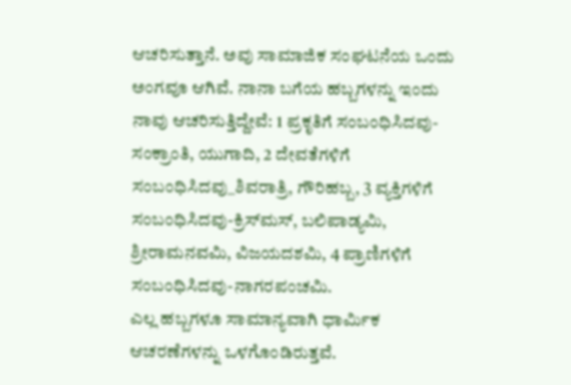ಆಚರಿಸುತ್ತಾನೆ. ಅವು ಸಾಮಾಜಿಕ ಸಂಘಟನೆಯ ಒಂದು ಅಂಗವೂ ಆಗಿವೆ. ನಾನಾ ಬಗೆಯ ಹಬ್ಬಗಳನ್ನು ಇಂದು ನಾವು ಆಚರಿಸುತ್ತಿದ್ದೇವೆ: 1 ಪ್ರಕೃತಿಗೆ ಸಂಬಂಧಿಸಿದವು-ಸಂಕ್ರಾಂತಿ, ಯುಗಾದಿ, 2 ದೇವತೆಗಳಿಗೆ ಸಂಬಂಧಿಸಿದವು_ಶಿವರಾತ್ರಿ, ಗೌರಿಹಬ್ಬ, 3 ವ್ಯಕ್ತಿಗಳಿಗೆ ಸಂಬಂಧಿಸಿದವು-ಕ್ರಿಸ್‍ಮಸ್, ಬಲಿಪಾಡ್ಯಮಿ, ಶ್ರೀರಾಮನವಮಿ, ವಿಜಯದಶಮಿ, 4 ಪ್ರಾಣಿಗಳಿಗೆ ಸಂಬಂಧಿಸಿದವು-ನಾಗರಪಂಚಮಿ.
ಎಲ್ಲ ಹಬ್ಬಗಳೂ ಸಾಮಾನ್ಯವಾಗಿ ಧಾರ್ಮಿಕ ಆಚರಣೆಗಳನ್ನು ಒಳಗೊಂಡಿರುತ್ತವೆ.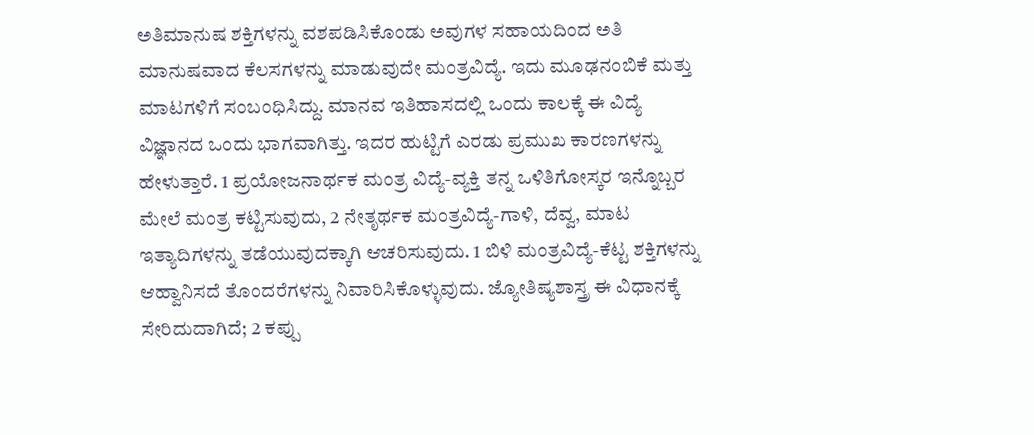ಅತಿಮಾನುಷ ಶಕ್ತಿಗಳನ್ನು ವಶಪಡಿಸಿಕೊಂಡು ಅವುಗಳ ಸಹಾಯದಿಂದ ಅತಿ ಮಾನುಷವಾದ ಕೆಲಸಗಳನ್ನು ಮಾಡುವುದೇ ಮಂತ್ರವಿದ್ಯೆ. ಇದು ಮೂಢನಂಬಿಕೆ ಮತ್ತು ಮಾಟಗಳಿಗೆ ಸಂಬಂಧಿಸಿದ್ದು. ಮಾನವ ಇತಿಹಾಸದಲ್ಲಿ ಒಂದು ಕಾಲಕ್ಕೆ ಈ ವಿದ್ಯೆ ವಿಜ್ಞಾನದ ಒಂದು ಭಾಗವಾಗಿತ್ತು. ಇದರ ಹುಟ್ಟಿಗೆ ಎರಡು ಪ್ರಮುಖ ಕಾರಣಗಳನ್ನು ಹೇಳುತ್ತಾರೆ. 1 ಪ್ರಯೋಜನಾರ್ಥಕ ಮಂತ್ರ ವಿದ್ಯೆ-ವ್ಯಕ್ತಿ ತನ್ನ ಒಳಿತಿಗೋಸ್ಕರ ಇನ್ನೊಬ್ಬರ ಮೇಲೆ ಮಂತ್ರ ಕಟ್ಟಿಸುವುದು, 2 ನೇತೃರ್ಥಕ ಮಂತ್ರವಿದ್ಯೆ-ಗಾಳಿ, ದೆವ್ವ, ಮಾಟ ಇತ್ಯಾದಿಗಳನ್ನು ತಡೆಯುವುದಕ್ಕಾಗಿ ಆಚರಿಸುವುದು. 1 ಬಿಳಿ ಮಂತ್ರವಿದ್ಯೆ-ಕೆಟ್ಟ ಶಕ್ತಿಗಳನ್ನು ಆಹ್ವಾನಿಸದೆ ತೊಂದರೆಗಳನ್ನು ನಿವಾರಿಸಿಕೊಳ್ಳುವುದು. ಜ್ಯೋತಿಷ್ಯಶಾಸ್ತ್ರ ಈ ವಿಧಾನಕ್ಕೆ ಸೇರಿದುದಾಗಿದೆ; 2 ಕಪ್ಪು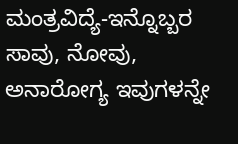ಮಂತ್ರವಿದ್ಯೆ-ಇನ್ನೊಬ್ಬರ ಸಾವು, ನೋವು, ಅನಾರೋಗ್ಯ ಇವುಗಳನ್ನೇ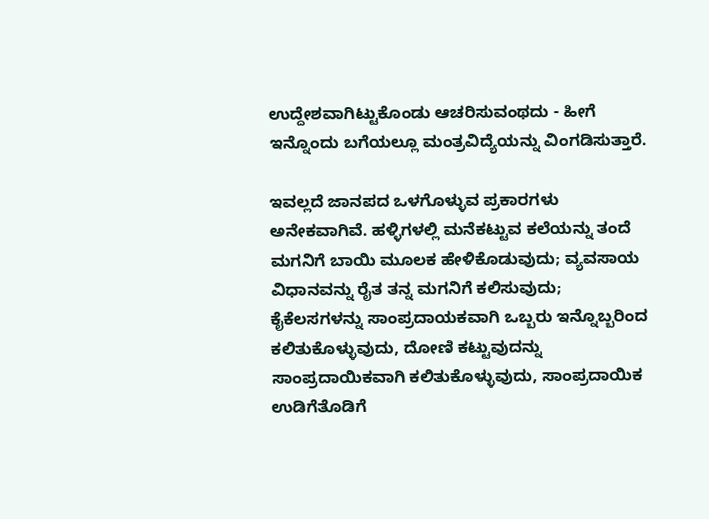ಉದ್ದೇಶವಾಗಿಟ್ಟುಕೊಂಡು ಆಚರಿಸುವಂಥದು - ಹೀಗೆ ಇನ್ನೊಂದು ಬಗೆಯಲ್ಲೂ ಮಂತ್ರವಿದ್ಯೆಯನ್ನು ವಿಂಗಡಿಸುತ್ತಾರೆ.

ಇವಲ್ಲದೆ ಜಾನಪದ ಒಳಗೊಳ್ಳುವ ಪ್ರಕಾರಗಳು ಅನೇಕವಾಗಿವೆ. ಹಳ್ಳಿಗಳಲ್ಲಿ ಮನೆಕಟ್ಟುವ ಕಲೆಯನ್ನು ತಂದೆ ಮಗನಿಗೆ ಬಾಯಿ ಮೂಲಕ ಹೇಳಿಕೊಡುವುದು; ವ್ಯವಸಾಯ ವಿಧಾನವನ್ನು ರೈತ ತನ್ನ ಮಗನಿಗೆ ಕಲಿಸುವುದು; ಕೈಕೆಲಸಗಳನ್ನು ಸಾಂಪ್ರದಾಯಕವಾಗಿ ಒಬ್ಬರು ಇನ್ನೊಬ್ಬರಿಂದ ಕಲಿತುಕೊಳ್ಳುವುದು, ದೋಣಿ ಕಟ್ಟುವುದನ್ನು ಸಾಂಪ್ರದಾಯಿಕವಾಗಿ ಕಲಿತುಕೊಳ್ಳುವುದು, ಸಾಂಪ್ರದಾಯಿಕ ಉಡಿಗೆತೊಡಿಗೆ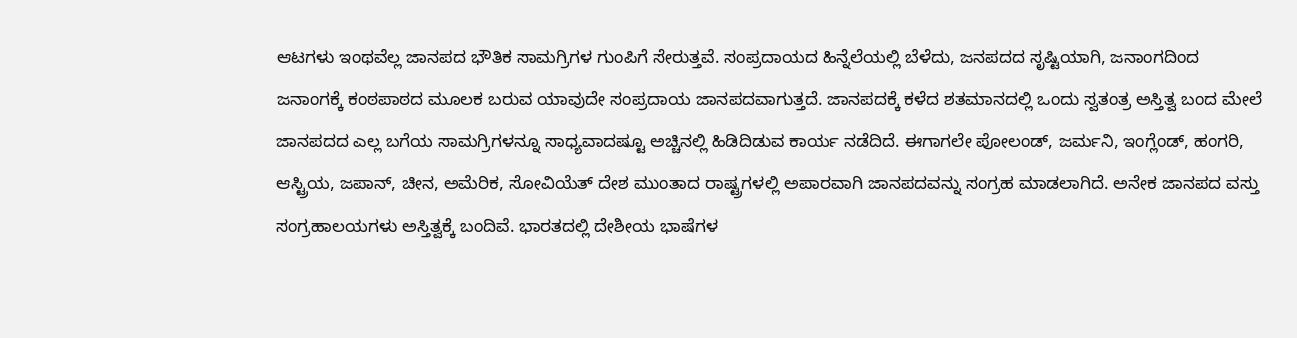ಆಟಗಳು ಇಂಥವೆಲ್ಲ ಜಾನಪದ ಭೌತಿಕ ಸಾಮಗ್ರಿಗಳ ಗುಂಪಿಗೆ ಸೇರುತ್ತವೆ. ಸಂಪ್ರದಾಯದ ಹಿನ್ನೆಲೆಯಲ್ಲಿ ಬೆಳೆದು, ಜನಪದದ ಸೃಷ್ಟಿಯಾಗಿ, ಜನಾಂಗದಿಂದ ಜನಾಂಗಕ್ಕೆ ಕಂಠಪಾಠದ ಮೂಲಕ ಬರುವ ಯಾವುದೇ ಸಂಪ್ರದಾಯ ಜಾನಪದವಾಗುತ್ತದೆ. ಜಾನಪದಕ್ಕೆ ಕಳೆದ ಶತಮಾನದಲ್ಲಿ ಒಂದು ಸ್ವತಂತ್ರ ಅಸ್ತಿತ್ವ ಬಂದ ಮೇಲೆ ಜಾನಪದದ ಎಲ್ಲ ಬಗೆಯ ಸಾಮಗ್ರಿಗಳನ್ನೂ ಸಾಧ್ಯವಾದಷ್ಟೂ ಅಚ್ಚಿನಲ್ಲಿ ಹಿಡಿದಿಡುವ ಕಾರ್ಯ ನಡೆದಿದೆ. ಈಗಾಗಲೇ ಪೋಲಂಡ್, ಜರ್ಮನಿ, ಇಂಗ್ಲೆಂಡ್, ಹಂಗರಿ, ಆಸ್ಟ್ರಿಯ, ಜಪಾನ್, ಚೀನ, ಅಮೆರಿಕ, ಸೋವಿಯೆತ್ ದೇಶ ಮುಂತಾದ ರಾಷ್ಟ್ರಗಳಲ್ಲಿ ಅಪಾರವಾಗಿ ಜಾನಪದವನ್ನು ಸಂಗ್ರಹ ಮಾಡಲಾಗಿದೆ. ಅನೇಕ ಜಾನಪದ ವಸ್ತು ಸಂಗ್ರಹಾಲಯಗಳು ಅಸ್ತಿತ್ವಕ್ಕೆ ಬಂದಿವೆ. ಭಾರತದಲ್ಲಿ ದೇಶೀಯ ಭಾಷೆಗಳ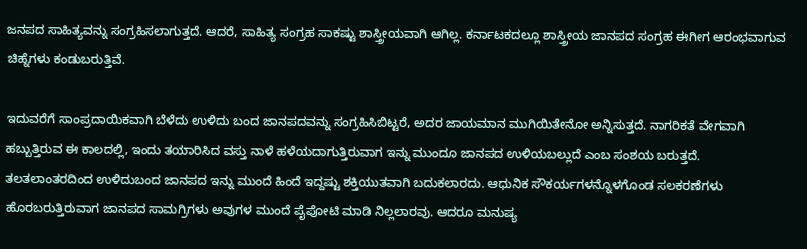ಜನಪದ ಸಾಹಿತ್ಯವನ್ನು ಸಂಗ್ರಹಿಸಲಾಗುತ್ತದೆ. ಆದರೆ, ಸಾಹಿತ್ಯ ಸಂಗ್ರಹ ಸಾಕಷ್ಟು ಶಾಸ್ತ್ರೀಯವಾಗಿ ಆಗಿಲ್ಲ. ಕರ್ನಾಟಕದಲ್ಲೂ ಶಾಸ್ತ್ರೀಯ ಜಾನಪದ ಸಂಗ್ರಹ ಈಗೀಗ ಆರಂಭವಾಗುವ ಚಿಹ್ನೆಗಳು ಕಂಡುಬರುತ್ತಿವೆ.

ಇದುವರೆಗೆ ಸಾಂಪ್ರದಾಯಿಕವಾಗಿ ಬೆಳೆದು ಉಳಿದು ಬಂದ ಜಾನಪದವನ್ನು ಸಂಗ್ರಹಿಸಿಬಿಟ್ಟರೆ, ಅದರ ಜಾಯಮಾನ ಮುಗಿಯಿತೇನೋ ಅನ್ನಿಸುತ್ತದೆ. ನಾಗರಿಕತೆ ವೇಗವಾಗಿ ಹಬ್ಬುತ್ತಿರುವ ಈ ಕಾಲದಲ್ಲಿ, ಇಂದು ತಯಾರಿಸಿದ ವಸ್ತು ನಾಳೆ ಹಳೆಯದಾಗುತ್ತಿರುವಾಗ ಇನ್ನು ಮುಂದೂ ಜಾನಪದ ಉಳಿಯಬಲ್ಲುದೆ ಎಂಬ ಸಂಶಯ ಬರುತ್ತದೆ. ತಲತಲಾಂತರದಿಂದ ಉಳಿದುಬಂದ ಜಾನಪದ ಇನ್ನು ಮುಂದೆ ಹಿಂದೆ ಇದ್ದಷ್ಟು ಶಕ್ತಿಯುತವಾಗಿ ಬದುಕಲಾರದು. ಆಧುನಿಕ ಸೌಕರ್ಯಗಳನ್ನೊಳಗೊಂಡ ಸಲಕರಣೆಗಳು ಹೊರಬರುತ್ತಿರುವಾಗ ಜಾನಪದ ಸಾಮಗ್ರಿಗಳು ಅವುಗಳ ಮುಂದೆ ಪೈಪೋಟಿ ಮಾಡಿ ನಿಲ್ಲಲಾರವು. ಆದರೂ ಮನುಷ್ಯ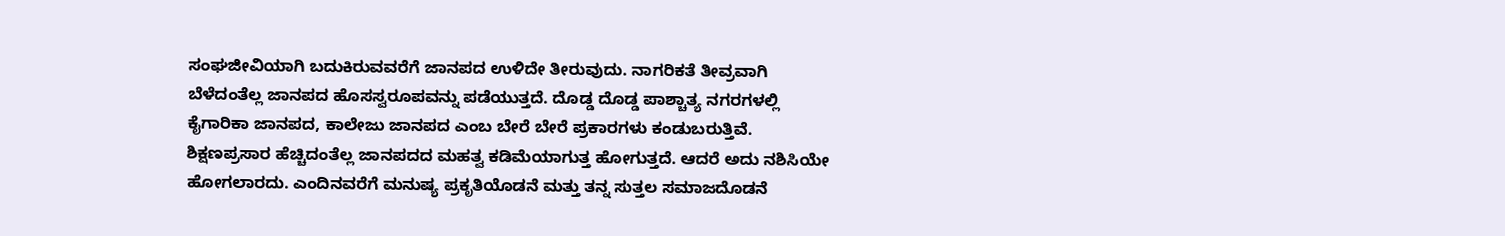ಸಂಘಜೀವಿಯಾಗಿ ಬದುಕಿರುವವರೆಗೆ ಜಾನಪದ ಉಳಿದೇ ತೀರುವುದು. ನಾಗರಿಕತೆ ತೀವ್ರವಾಗಿ ಬೆಳೆದಂತೆಲ್ಲ ಜಾನಪದ ಹೊಸಸ್ವರೂಪವನ್ನು ಪಡೆಯುತ್ತದೆ. ದೊಡ್ಡ ದೊಡ್ಡ ಪಾಶ್ಚಾತ್ಯ ನಗರಗಳಲ್ಲಿ ಕೈಗಾರಿಕಾ ಜಾನಪದ, ಕಾಲೇಜು ಜಾನಪದ ಎಂಬ ಬೇರೆ ಬೇರೆ ಪ್ರಕಾರಗಳು ಕಂಡುಬರುತ್ತಿವೆ. ಶಿಕ್ಷಣಪ್ರಸಾರ ಹೆಚ್ಚಿದಂತೆಲ್ಲ ಜಾನಪದದ ಮಹತ್ವ ಕಡಿಮೆಯಾಗುತ್ತ ಹೋಗುತ್ತದೆ. ಆದರೆ ಅದು ನಶಿಸಿಯೇ ಹೋಗಲಾರದು. ಎಂದಿನವರೆಗೆ ಮನುಷ್ಯ ಪ್ರಕೃತಿಯೊಡನೆ ಮತ್ತು ತನ್ನ ಸುತ್ತಲ ಸಮಾಜದೊಡನೆ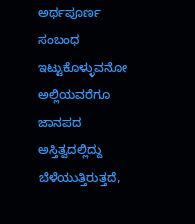ಅರ್ಥಪೂರ್ಣ ಸಂಬಂಧ ಇಟ್ಟುಕೊಳ್ಳುವನೋ ಅಲ್ಲಿಯವರೆಗೂ ಜಾನಪದ ಅಸ್ತಿತ್ವದಲ್ಲಿದ್ದು ಬೆಳೆಯುತ್ತಿರುತ್ತದೆ,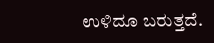ಉಳಿದೂ ಬರುತ್ತದೆ.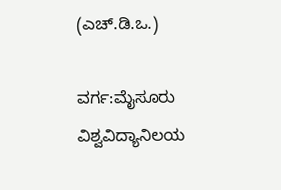(ಎಚ್.ಡಿ.ಒ.)

ವರ್ಗ:ಮೈಸೂರು ವಿಶ್ವವಿದ್ಯಾನಿಲಯ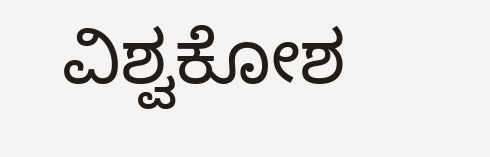ವಿಶ್ವಕೋಶ